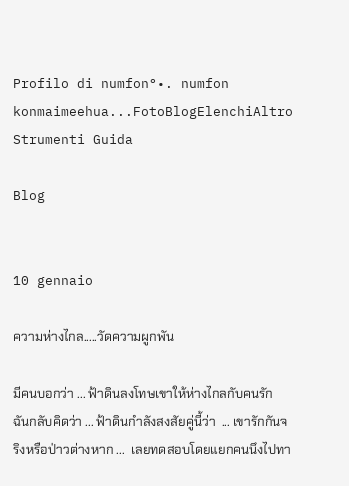Profilo di numfon°•. numfon konmaimeehua...FotoBlogElenchiAltro Strumenti Guida

Blog


10 gennaio

ความห่างไกล.....วัดความผูกพัน

มีคนบอกว่า ... ฟ้าดินลงโทษเขาให้ห่างไกลกับคนรัก  ฉันกลับคิดว่า ... ฟ้าดินกำลังสงสัยคู่นี้ว่า  ... เขารักกันจริงหรือป่าวต่างหาก ...  เลยทดสอบโดยแยกคนนึงไปทา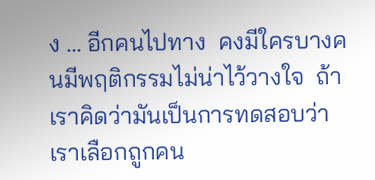ง ... อีกคนไปทาง  คงมีใครบางคนมีพฤติกรรมไม่น่าไว้วางใจ  ถ้าเราคิดว่ามันเป็นการทดสอบว่าเราเลือกถูกคน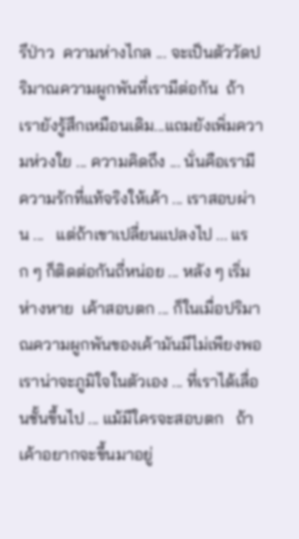รึป่าว  ความห่างไกล ... จะเป็นตัววัดปริมาณความผูกพันที่เรามีต่อกัน  ถ้าเรายังรู้สึกเหมือนเดิม...แถมยังเพิ่มความห่วงใย ... ความคิดถึง ... นั่นคือเรามีความรักที่แท้จริงให้เค้า ... เราสอบผ่าน ...   แต่ถ้าเขาเปลี่ยนแปลงไป ... แรก ๆ ก็ติดต่อกันถี่หน่อย ... หลัง ๆ เริ่มห่างหาย  เค้าสอบตก ... ก็ในเมื่อปริมาณความผูกพันของเค้ามันมีไม่เพียงพอ  เราน่าจะภูมิใจในตัวเอง ... ที่เราได้เลื่อนชั้นขึ้นไป ... แม้มีใครจะสอบตก   ถ้าเค้าอยากจะขึ้นมาอยู่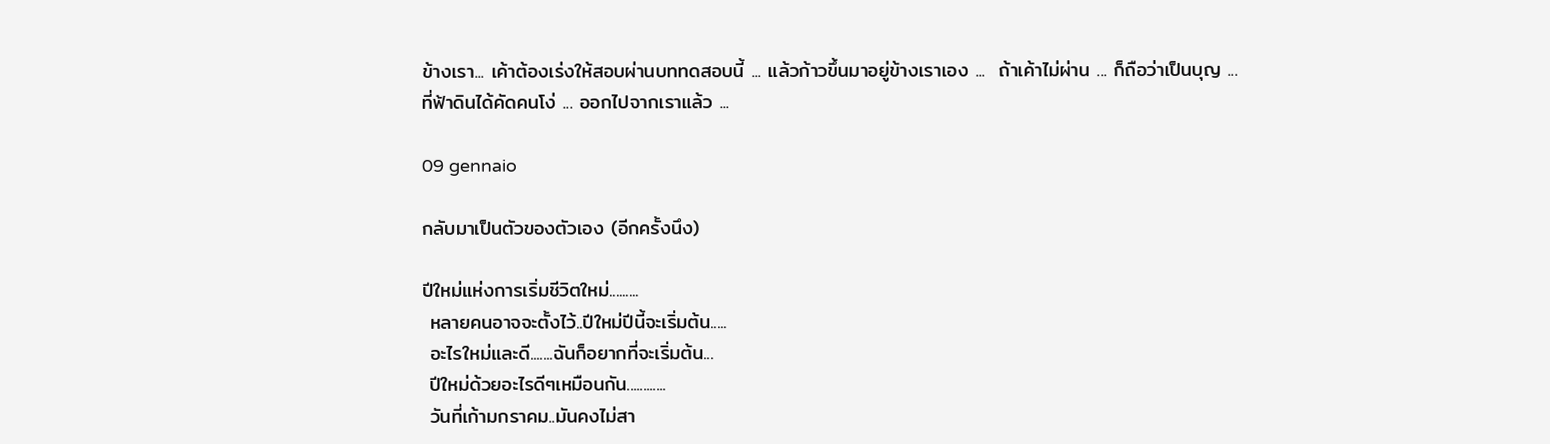ข้างเรา... เค้าต้องเร่งให้สอบผ่านบททดสอบนี้ ... แล้วก้าวขึ้นมาอยู่ข้างเราเอง ...  ถ้าเค้าไม่ผ่าน ... ก็ถือว่าเป็นบุญ ...
ที่ฟ้าดินได้คัดคนโง่ ... ออกไปจากเราแล้ว ...

09 gennaio

กลับมาเป็นตัวของตัวเอง (อีกครั้งนึง)

ปีใหม่แห่งการเริ่มชีวิตใหม่.........
 หลายคนอาจจะตั้งไว้..ปีใหม่ปีนี้จะเริ่มต้น.....
 อะไรใหม่และดี.......ฉันก็อยากที่จะเริ่มต้น...
 ปีใหม่ด้วยอะไรดีๆเหมือนกัน............
 วันที่เก้ามกราคม..มันคงไม่สา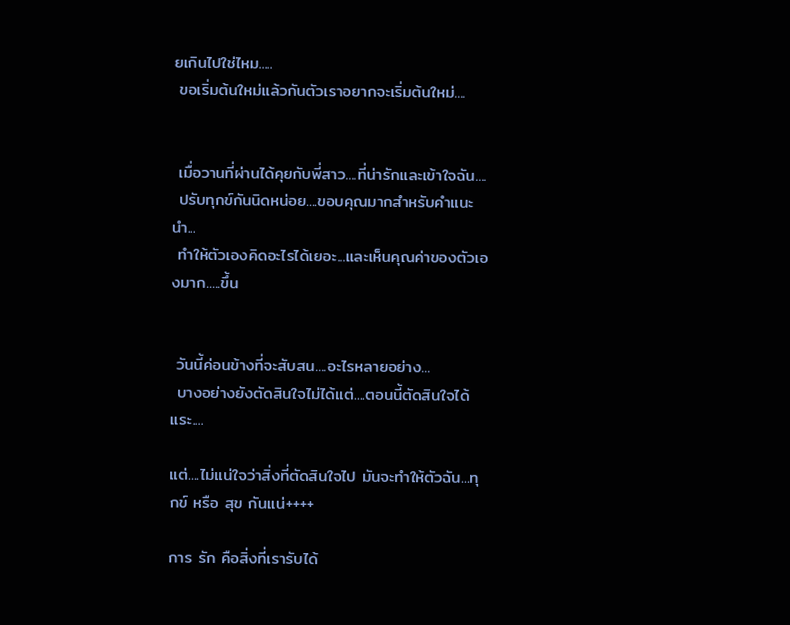ยเกินไปใช่ไหม.....
 ขอเริ่มต้นใหม่แล้วกันตัวเราอยากจะเริ่มต้นใหม่....


 เมื่อวานที่ผ่านได้คุยกับพี่สาว....ที่น่ารักและเข้าใจฉัน....
 ปรับทุกข์กันนิดหน่อย....ขอบคุณมากสำหรับคำแนะนำ...
 ทำให้ตัวเองคิดอะไรได้เยอะ...และเห็นคุณค่าของตัวเองมาก.....ขึ้น


 วันนี้ค่อนข้างที่จะสับสน....อะไรหลายอย่าง...
 บางอย่างยังตัดสินใจไม่ได้แต่....ตอนนี้ตัดสินใจได้แระ....

แต่....ไม่แน่ใจว่าสิ่งที่ตัดสินใจไป มันจะทำให้ตัวฉัน...ทุกข์ หรือ สุข กันแน่++++

การ รัก คือสิ่งที่เรารับได้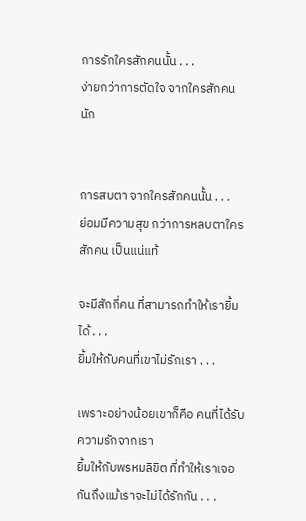การรักใครสักคนนั้น . . .
ง่ายกว่าการตัดใจ จากใครสักคนนัก


การสบตา จากใครสักคนนั้น . . .
ย่อมมีความสุข กว่าการหลบตาใครสักคน เป็นแน่แท้

จะมีสักกี่คน ที่สามารถทำให้เรายิ้มได้ . . .
ยิ้มให้กับคนที่เขาไม่รักเรา . . .

เพราะอย่างน้อยเขาก็คือ คนที่ได้รับความรักจากเรา
ยิ้มให้กับพรหมลิขิต ที่ทำให้เราเจอกันถึงแม้เราจะไม่ได้รักกัน . . .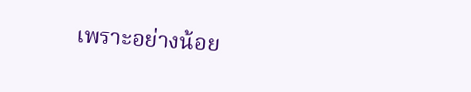เพราะอย่างน้อย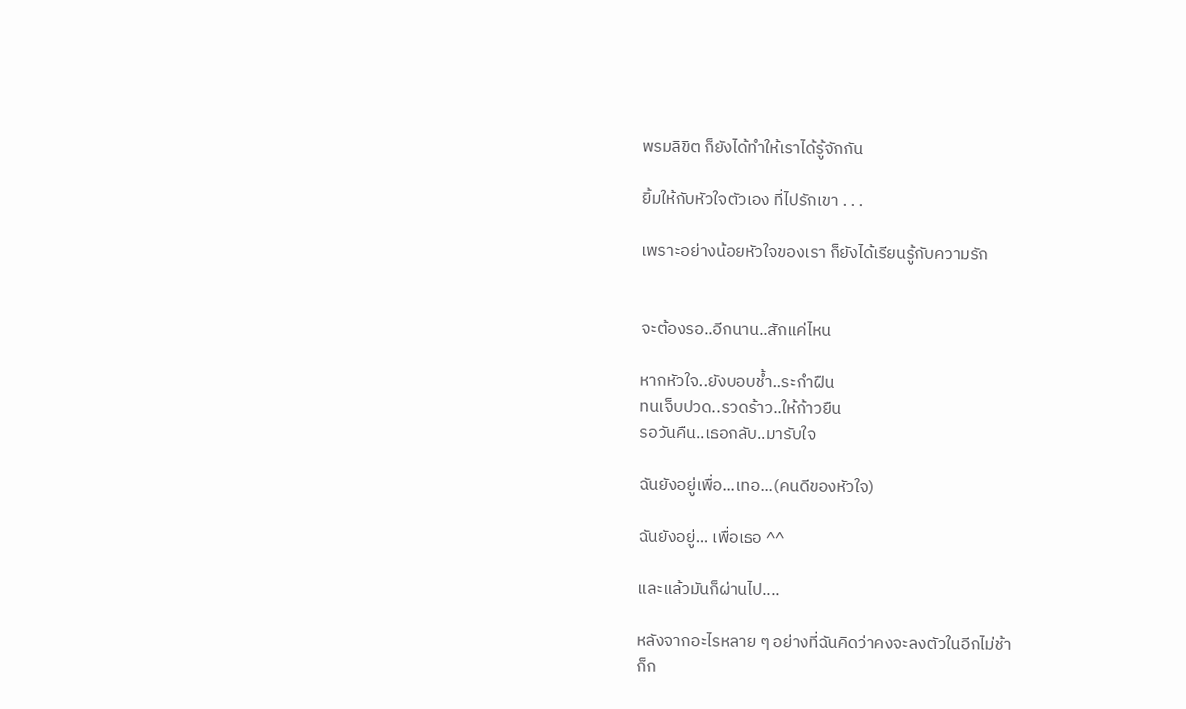พรมลิขิต ก็ยังได้ทำให้เราได้รู้จักกัน

ยิ้มให้กับหัวใจตัวเอง ที่ไปรักเขา . . .

เพราะอย่างน้อยหัวใจของเรา ก็ยังได้เรียนรู้กับความรัก


จะต้องรอ..อีกนาน..สักแค่ไหน

หากหัวใจ..ยังบอบช้ำ..ระกำฝืน
ทนเจ็บปวด..รวดร้าว..ให้ก้าวยืน
รอวันคืน..เธอกลับ..มารับใจ

ฉันยังอยู่เพื่อ...เทอ...(คนดีของหัวใจ)

ฉันยังอยู่... เพื่อเธอ ^^

และแล้วมันก็ผ่านไป....

หลังจากอะไรหลาย ๆ อย่างที่ฉันคิดว่าคงจะลงตัวในอีกไม่ช้า
ก็ก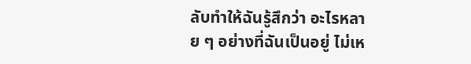ลับทำให้ฉันรู้สึกว่า อะไรหลาย ๆ อย่างที่ฉันเป็นอยู่ ไม่เห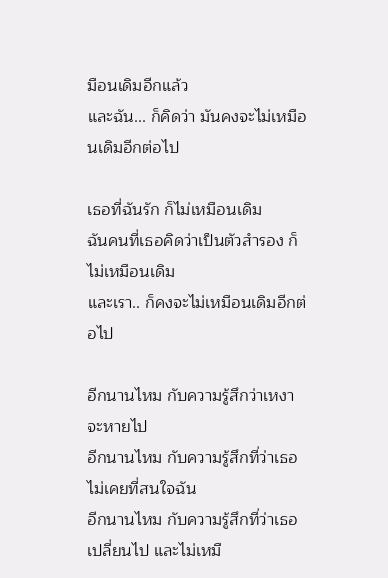มือนเดิมอีกแล้ว
และฉัน... ก็คิดว่า มันคงจะไม่เหมือนเดิมอีกต่อไป

เธอที่ฉันรัก ก็ไม่เหมือนเดิม
ฉันคนที่เธอคิดว่าเป็นตัวสำรอง ก็ไม่เหมือนเดิม
และเรา.. ก็คงจะไม่เหมือนเดิมอีกต่อไป

อีกนานไหม กับความรู้สึกว่าเหงา จะหายไป
อีกนานไหม กับความรู้สึกที่ว่าเธอไม่เคยที่สนใจฉัน
อีกนานไหม กับความรู้สึกที่ว่าเธอเปลี่ยนไป และไม่เหมื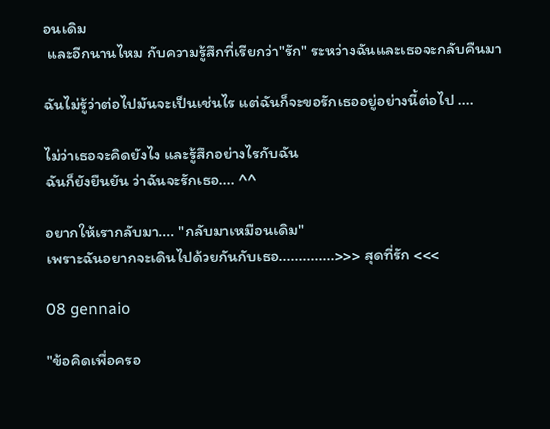อนเดิม
 และอีกนานไหม กับความรู้สึกที่เรียกว่า"รัก" ระหว่างฉันและเธอจะกลับคืนมา

ฉันไม่รู้ว่าต่อไปมันจะเป็นเช่นไร แต่ฉันก็จะขอรักเธออยู่อย่างนี้ต่อไป ....

ไม่ว่าเธอจะคิดยังไง และรู้สึกอย่างไรกับฉัน
ฉันก็ยังยืนยัน ว่าฉันจะรักเธอ.... ^^

อยากให้เรากลับมา.... "กลับมาเหมือนเดิม"
เพราะฉันอยากจะเดินไปด้วยกันกับเธอ..............>>> สุดที่รัก <<<

08 gennaio

"ข้อคิดเพื่อครอ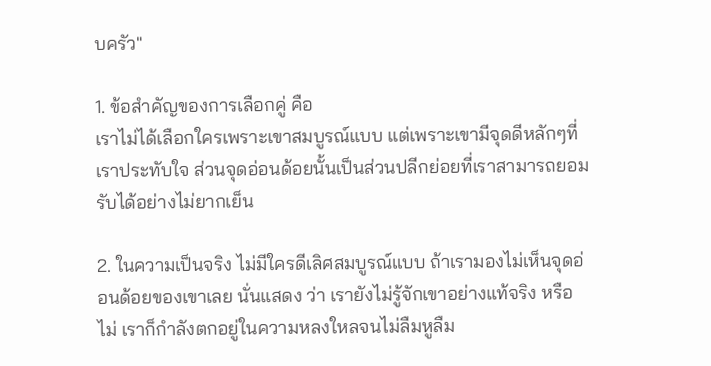บครัว"

1. ข้อสำคัญของการเลือกคู่ คือ
เราไม่ได้เลือกใครเพราะเขาสมบูรณ์แบบ แต่เพราะเขามีจุดดีหลักๆที่เราประทับใจ ส่วนจุดอ่อนด้อยนั้นเป็นส่วนปลีกย่อยที่เราสามารถยอมรับได้อย่างไม่ยากเย็น

2. ในความเป็นจริง ไม่มีใครดีเลิศสมบูรณ์แบบ ถ้าเรามองไม่เห็นจุดอ่อนด้อยของเขาเลย นั่นแสดง ว่า เรายังไม่รู้จักเขาอย่างแท้จริง หรือไม่ เราก็กำลังตกอยู่ในความหลงใหลจนไม่ลืมหูลืม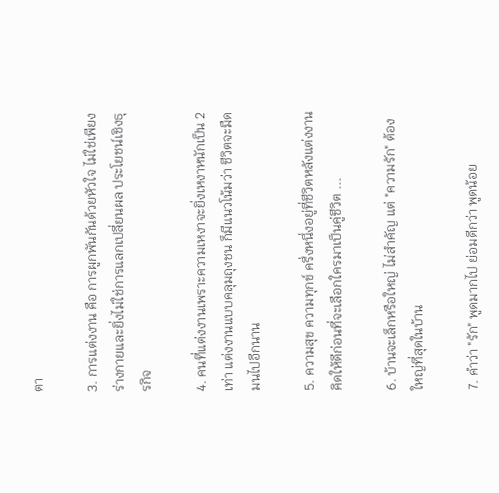ตา

3. การแต่งงาน คือ การผูกพันกันด้วยหัวใจ ไม่ใช่เพียงร่างกายและยิ่งไม่ใช่การแลกเปลี่ยนผล ประโยชน์เชิงธุรกิจ

4. คนที่แต่งงานเพราะความเหงาจะยิ่งเหงาหนักเป็น 2 เท่า แต่งงานแบบคลุมถุงชน ก็มีแนวโน้มว่า ชีวิตจะมืดมนไปอีกนาน

5. ความสุข ความทุกข์ ครึ่งหนึ่งอยู่ที่ชีวิตหลังแต่งงาน คิดให้ดีก่อนที่จะเลือกใครมาเป็นคู่ชีวิต ...

6. บ้านจะเล็กหรือใหญ่ ไม่สำคัญ แต่ "ความรัก" ต้องใหญ่ที่สุดในบ้าน

7. คำว่า "รัก" พูดมากไป ย่อมดีกว่า พูดน้อย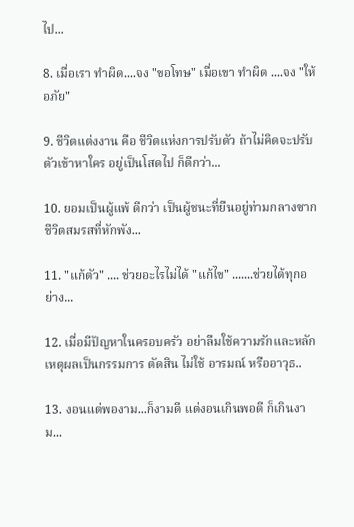ไป...

8. เมื่อเรา ทำผิด....จง "ขอโทษ" เมื่อเขา ทำผิด ....จง "ให้อภัย"

9. ชีวิตแต่งงาน คือ ชีวิตแห่งการปรับตัว ถ้าไม่คิดจะปรับตัวเข้าหาใคร อยู่เป็นโสดไป ก็ดีกว่า...

10. ยอมเป็นผู้แพ้ ดีกว่า เป็นผู้ชนะที่ยืนอยู่ท่ามกลางซากชีวิตสมรสที่หักพัง...

11. "แก้ตัว" .... ช่วยอะไรไม่ได้ "แก้ไข" .......ช่วยได้ทุกอย่าง...

12. เมื่อมีปัญหาในครอบครัว อย่าลืมใช้ความรักและหลักเหตุผลเป็นกรรมการ ตัดสิน ไม่ใช้ อารมณ์ หรืออาวุธ..

13. งอนแต่พองาม...ก็งามดี แต่งอนเกินพอดี ก็เกินงาม...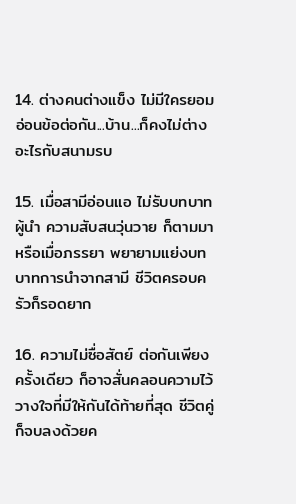14. ต่างคนต่างแข็ง ไม่มีใครยอมอ่อนข้อต่อกัน...บ้าน...ก็คงไม่ต่างอะไรกับสนามรบ

15. เมื่อสามีอ่อนแอ ไม่รับบทบาทผู้นำ ความสับสนวุ่นวาย ก็ตามมา หรือเมื่อภรรยา พยายามแย่งบทบาทการนำจากสามี ชีวิตครอบครัวก็รอดยาก

16. ความไม่ซื่อสัตย์ ต่อกันเพียงครั้งเดียว ก็อาจสั่นคลอนความไว้วางใจที่มีให้กันได้ท้ายที่สุด ชีวิตคู่ก็จบลงด้วยค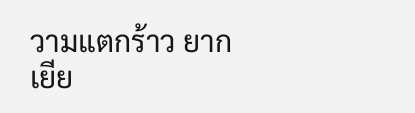วามแตกร้าว ยากเยีย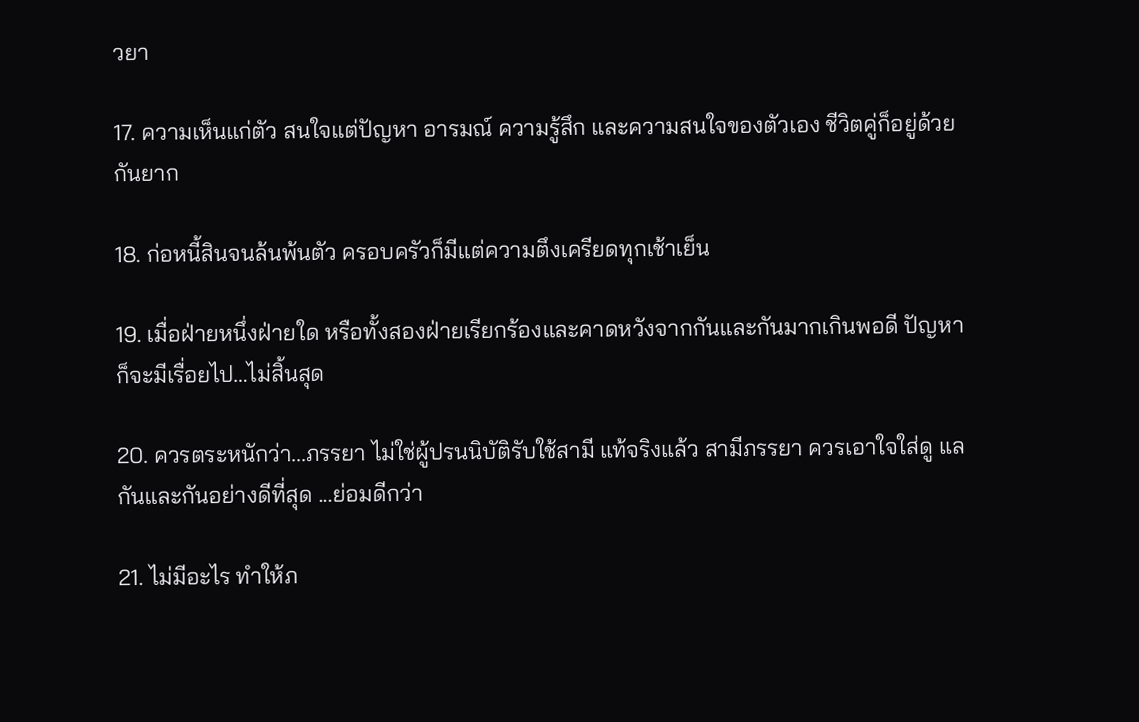วยา

17. ความเห็นแก่ตัว สนใจแต่ปัญหา อารมณ์ ความรู้สึก และความสนใจของตัวเอง ชีวิตคู่ก็อยู่ด้วยกันยาก

18. ก่อหนี้สินจนล้นพ้นตัว ครอบครัวก็มีแต่ความตึงเครียดทุกเช้าเย็น

19. เมื่อฝ่ายหนึ่งฝ่ายใด หรือทั้งสองฝ่ายเรียกร้องและคาดหวังจากกันและกันมากเกินพอดี ปัญหาก็จะมีเรื่อยไป…ไม่สิ้นสุด

20. ควรตระหนักว่า...ภรรยา ไม่ใช่ผู้ปรนนิบัติรับใช้สามี แท้จริงแล้ว สามีภรรยา ควรเอาใจใส่ดู แลกันและกันอย่างดีที่สุด ...ย่อมดีกว่า

21. ไม่มีอะไร ทำให้ภ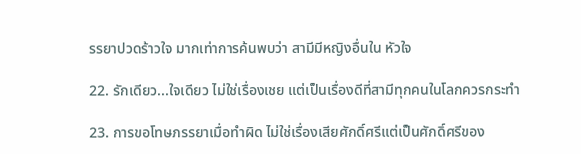รรยาปวดร้าวใจ มากเท่าการค้นพบว่า สามีมีหญิงอื่นใน หัวใจ

22. รักเดียว...ใจเดียว ไม่ใช่เรื่องเชย แต่เป็นเรื่องดีที่สามีทุกคนในโลกควรกระทำ

23. การขอโทษภรรยาเมื่อทำผิด ไม่ใช่เรื่องเสียศักดิ์ศรีแต่เป็นศักดิ์ศรีของ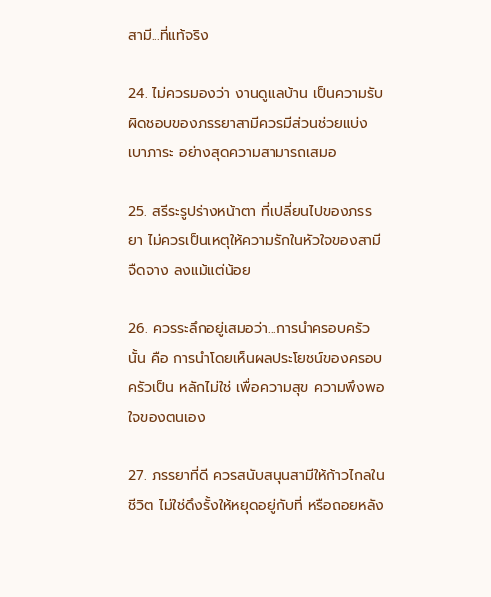สามี...ที่แท้จริง

24. ไม่ควรมองว่า งานดูแลบ้าน เป็นความรับผิดชอบของภรรยาสามีควรมีส่วนช่วยแบ่งเบาภาระ อย่างสุดความสามารถเสมอ

25. สรีระรูปร่างหน้าตา ที่เปลี่ยนไปของภรรยา ไม่ควรเป็นเหตุให้ความรักในหัวใจของสามีจืดจาง ลงแม้แต่น้อย

26. ควรระลึกอยู่เสมอว่า...การนำครอบครัวนั้น คือ การนำโดยเห็นผลประโยชน์ของครอบครัวเป็น หลักไม่ใช่ เพื่อความสุข ความพึงพอใจของตนเอง

27. ภรรยาที่ดี ควรสนับสนุนสามีให้ก้าวไกลในชีวิต ไม่ใช่ดึงรั้งให้หยุดอยู่กับที่ หรือถอยหลัง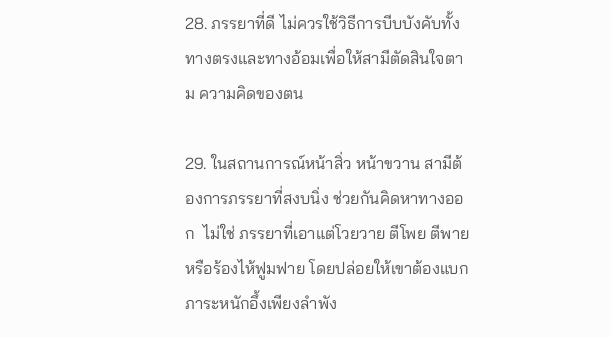28. ภรรยาที่ดี ไม่ควรใช้วิธีการบีบบังคับทั้งทางตรงและทางอ้อมเพื่อให้สามีตัดสินใจตาม ความคิดของตน

29. ในสถานการณ์หน้าสิ่ว หน้าขวาน สามีต้องการภรรยาที่สงบนิ่ง ช่วยกันคิดหาทางออก  ไม่ใช่ ภรรยาที่เอาแต่โวยวาย ตีโพย ตีพายหรือร้องไห้ฟูมฟาย โดยปล่อยให้เขาต้องแบกภาระหนักอึ้งเพียงลำพัง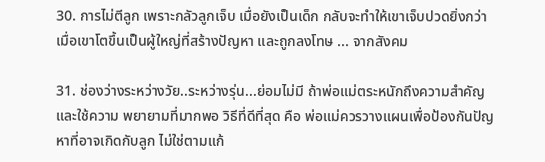30. การไม่ตีลูก เพราะกลัวลูกเจ็บ เมื่อยังเป็นเด็ก กลับจะทำให้เขาเจ็บปวดยิ่งกว่า เมื่อเขาโตขึ้นเป็นผู้ใหญ่ที่สร้างปัญหา และถูกลงโทษ ... จากสังคม

31. ช่องว่างระหว่างวัย..ระหว่างรุ่น...ย่อมไม่มี ถ้าพ่อแม่ตระหนักถึงความสำคัญ และใช้ความ พยายามที่มากพอ วิธีที่ดีที่สุด คือ พ่อแม่ควรวางแผนเพื่อป้องกันปัญหาที่อาจเกิดกับลูก ไม่ใช่ตามแก้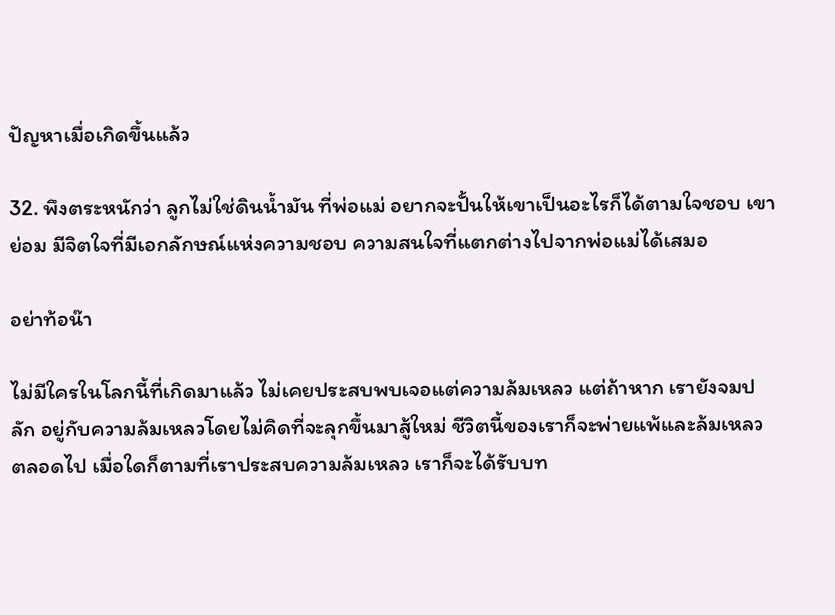ปัญหาเมื่อเกิดขึ้นแล้ว

32. พึงตระหนักว่า ลูกไม่ใช่ดินน้ำมัน ที่พ่อแม่ อยากจะปั้นให้เขาเป็นอะไรก็ได้ตามใจชอบ เขาย่อม มีจิตใจที่มีเอกลักษณ์แห่งความชอบ ความสนใจที่แตกต่างไปจากพ่อแม่ได้เสมอ

อย่าท้อน๊า

ไม่มีใครในโลกนี้ที่เกิดมาแล้ว ไม่เคยประสบพบเจอแต่ความล้มเหลว แต่ถ้าหาก เรายังจมปลัก อยู่กับความล้มเหลวโดยไม่คิดที่จะลุกขึ้นมาสู้ใหม่ ชีวิตนี้ของเราก็จะพ่ายแพ้และล้มเหลวตลอดไป เมื่อใดก็ตามที่เราประสบความล้มเหลว เราก็จะได้รับบท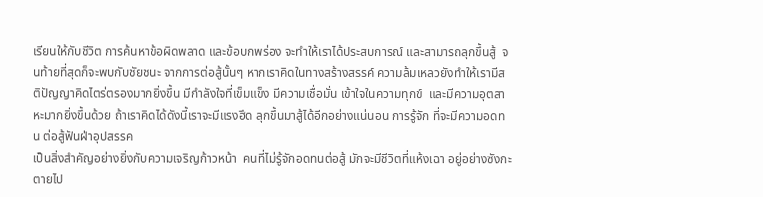เรียนให้กับชีวิต การค้นหาข้อผิดพลาด และข้อบกพร่อง จะทำให้เราได้ประสบการณ์ และสามารถลุกขึ้นสู้  จนท้ายที่สุดก็จะพบกับชัยชนะ จากการต่อสู้นั้นๆ หากเราคิดในทางสร้างสรรค์ ความล้มเหลวยังทำให้เรามีสติปัญญาคิดไตร่ตรองมากยิ่งขึ้น มีกำลังใจที่เข็มแข็ง มีความเชื่อมั่น เข้าใจในความทุกข์  และมีความอุตสาหะมากยิ่งขึ้นด้วย ถ้าเราคิดได้ดังนี้เราจะมีแรงฮึด ลุกขึ้นมาสู้ได้อีกอย่างแน่นอน การรู้จัก ที่จะมีความอดทน ต่อสู้ฟันฝ่าอุปสรรค
เป็นสิ่งสำคัญอย่างยิ่งกับความเจริญก้าวหน้า  คนที่ไม่รู้จักอดทนต่อสู้ มักจะมีชีวิตที่แห้งเฉา อยู่อย่างซังกะตายไป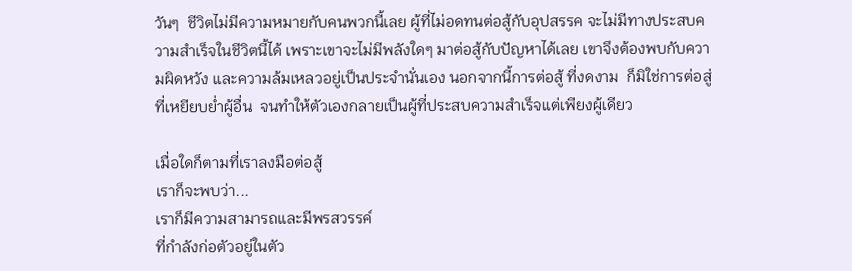วันๆ  ชีวิตไม่มีความหมายกับคนพวกนี้เลย ผู้ที่ไม่อดทนต่อสู้กับอุปสรรค จะไม่มีทางประสบความสำเร็จในชีวิตนี้ได้ เพราะเขาจะไม่มีพลังใดๆ มาต่อสู้กับปัญหาได้เลย เขาจึงต้องพบกับความผิดหวัง และความล้มเหลวอยู่เป็นประจำนั่นเอง นอกจากนี้การต่อสู้ ที่งดงาม  ก็มิใช่การต่อสู่ที่เหยียบย่ำผู้อื่น  จนทำให้ตัวเองกลายเป็นผู้ที่ประสบความสำเร็จแต่เพียงผู้เดียว

เมื่อใดก็ตามที่เราลงมือต่อสู้
เราก็จะพบว่า...
เราก็มีความสามารถและมีพรสวรรค์
ที่กำลังก่อตัวอยู่ในตัว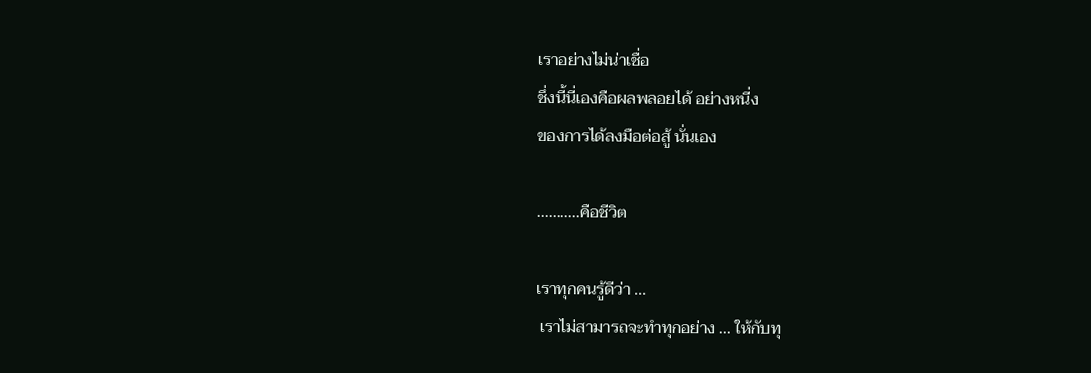เราอย่างไม่น่าเชื่อ
ชึ่งนี้นี่เองคือผลพลอยได้ อย่างหนี่ง
ของการได้ลงมือต่อสู้ นั่นเอง

...........คือชีวิต

เราทุกคนรู้ดีว่า ...
 เราไม่สามารถจะทำทุกอย่าง ... ให้กับทุ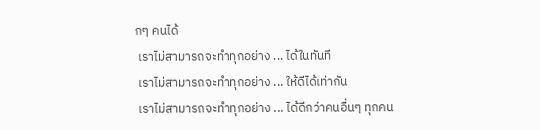กๆ คนได้
 เราไม่สามารถจะทำทุกอย่าง ... ได้ในทันที
 เราไม่สามารถจะทำทุกอย่าง ... ให้ดีได้เท่ากัน
 เราไม่สามารถจะทำทุกอย่าง ... ได้ดีกว่าคนอื่นๆ ทุกคน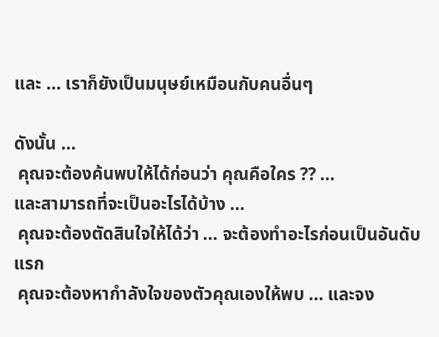และ ... เราก็ยังเป็นมนุษย์เหมือนกับคนอื่นๆ

ดังนั้น ...
 คุณจะต้องค้นพบให้ได้ก่อนว่า คุณคือใคร ?? ...
และสามารถที่จะเป็นอะไรได้บ้าง ...
 คุณจะต้องตัดสินใจให้ได้ว่า ... จะต้องทำอะไรก่อนเป็นอันดับแรก
 คุณจะต้องหากำลังใจของตัวคุณเองให้พบ ... และจง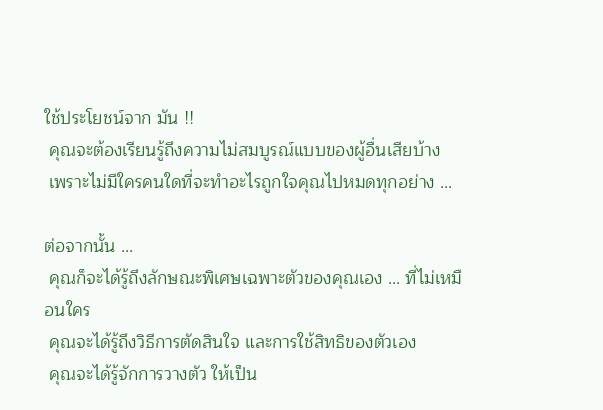ใช้ประโยชน์จาก มัน !!
 คุณจะต้องเรียนรู้ถึงความไม่สมบูรณ์แบบของผู้อื่นเสียบ้าง
 เพราะไม่มีใครคนใดที่จะทำอะไรถูกใจคุณไปหมดทุกอย่าง ...

ต่อจากนั้น ...
 คุณก็จะได้รู้ถึงลักษณะพิเศษเฉพาะตัวของคุณเอง ... ที่ไม่เหมือนใคร
 คุณจะได้รู้ถึงวิธีการตัดสินใจ และการใช้สิทธิของตัวเอง
 คุณจะได้รู้จักการวางตัว ให้เป็น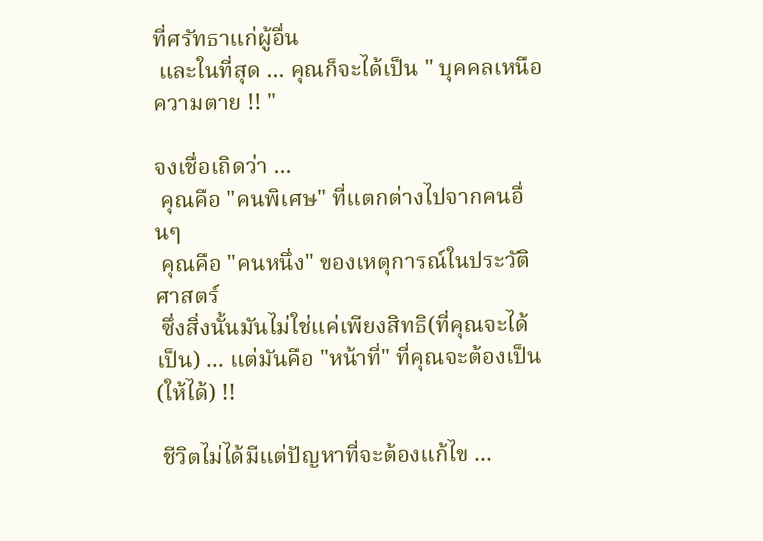ที่ศรัทธาแก่ผู้อื่น
 และในที่สุด ... คุณก็จะได้เป็น " บุคคลเหนือความตาย !! "

จงเชื่อเถิดว่า ...
 คุณคือ "คนพิเศษ" ที่แตกต่างไปจากคนอื่นๆ
 คุณคือ "คนหนึ่ง" ของเหตุการณ์ในประวัติศาสตร์
 ซึ่งสิ่งนั้นมันไม่ใช่แค่เพียงสิทธิ(ที่คุณจะได้เป็น) ... แต่มันคือ "หน้าที่" ที่คุณจะต้องเป็น (ให้ได้) !!

 ชีวิตไม่ได้มีแต่ปัญหาที่จะต้องแก้ไข ...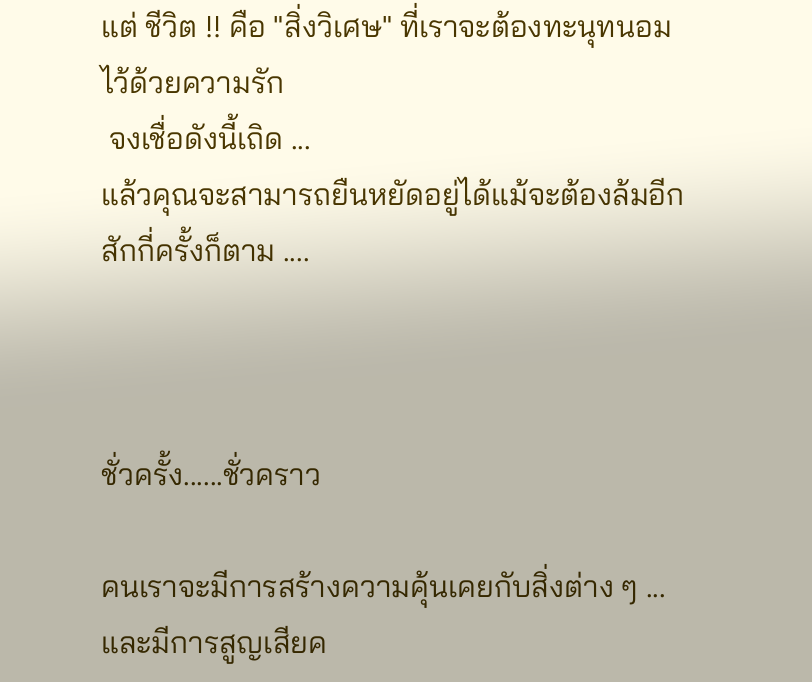แต่ ชีวิต !! คือ "สิ่งวิเศษ" ที่เราจะต้องทะนุทนอมไว้ด้วยความรัก
 จงเชื่อดังนี้เถิด ...
แล้วคุณจะสามารถยืนหยัดอยู่ได้แม้จะต้องล้มอีกสักกี่ครั้งก็ตาม ....



ชั่วครั้ง......ชั่วคราว

คนเราจะมีการสร้างความคุ้นเคยกับสิ่งต่าง ๆ ...
และมีการสูญเสียค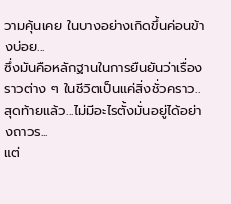วามคุ้นเคย ในบางอย่างเกิดขึ้นค่อนข้างบ่อย...
ซึ่งมันคือหลักฐานในการยืนยันว่าเรื่องราวต่าง ๆ ในชีวิตเป็นแค่สิ่งชั่วคราว..
สุดท้ายแล้ว...ไม่มีอะไรตั้งมั่นอยู่ได้อย่างถาวร...
แต่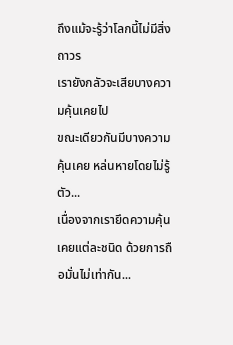ถึงแม้จะรู้ว่าโลกนี้ไม่มีสิ่งถาวร
เรายังกลัวจะเสียบางความคุ้นเคยไป
ขณะเดียวกันมีบางความคุ้นเคย หล่นหายโดยไม่รู้ตัว...
เนื่องจากเรายึดความคุ้นเคยแต่ละชนิด ด้วยการถือมั่นไม่เท่ากัน...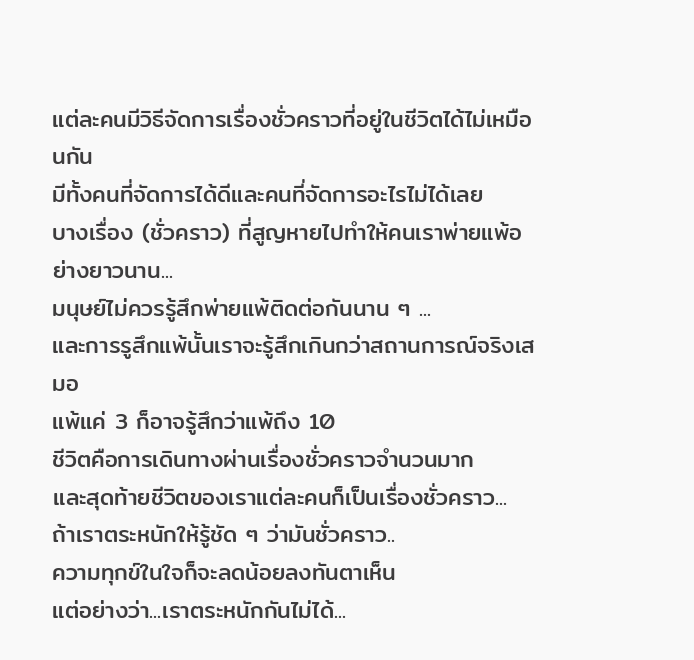แต่ละคนมีวิธีจัดการเรื่องชั่วคราวที่อยู่ในชีวิตได้ไม่เหมือนกัน
มีทั้งคนที่จัดการได้ดีและคนที่จัดการอะไรไม่ได้เลย
บางเรื่อง (ชั่วคราว) ที่สูญหายไปทำให้คนเราพ่ายแพ้อย่างยาวนาน...
มนุษย์ไม่ควรรู้สึกพ่ายแพ้ติดต่อกันนาน ๆ ...
และการรูสึกแพ้นั้นเราจะรู้สึกเกินกว่าสถานการณ์จริงเสมอ
แพ้แค่ 3 ก็อาจรู้สึกว่าแพ้ถึง 10
ชีวิตคือการเดินทางผ่านเรื่องชั่วคราวจำนวนมาก
และสุดท้ายชีวิตของเราแต่ละคนก็เป็นเรื่องชั่วคราว...
ถ้าเราตระหนักให้รู้ชัด ๆ ว่ามันชั่วคราว..
ความทุกข์ในใจก็จะลดน้อยลงทันตาเห็น
แต่อย่างว่า...เราตระหนักกันไม่ได้...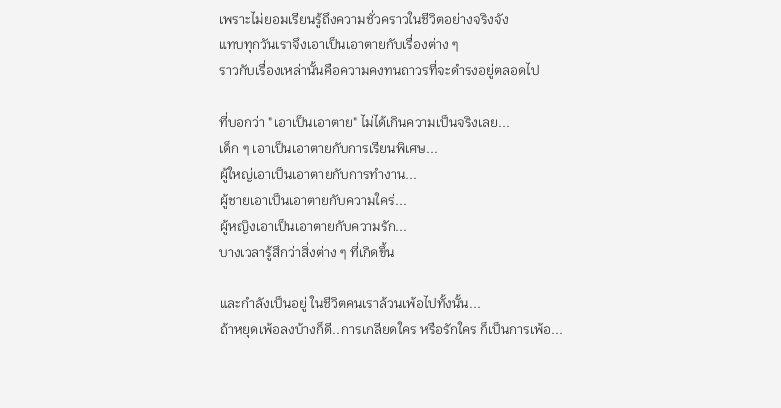เพราะไม่ยอมเรียนรู้ถึงความชั่วคราวในชีวิตอย่างจริงจัง
แทบทุกวันเราจึงเอาเป็นเอาตายกับเรื่องต่าง ๆ
ราวกับเรื่องเหล่านั้นคือความคงทนถาวรที่จะดำรงอยู่ตลอดไป

ที่บอกว่า "เอาเป็นเอาตาย" ไม่ได้เกินความเป็นจริงเลย...
เด็ก ๆ เอาเป็นเอาตายกับการเรียนพิเศษ...
ผู้ใหญ่เอาเป็นเอาตายกับการทำงาน...
ผู้ชายเอาเป็นเอาตายกับความใคร่...
ผู้หญิงเอาเป็นเอาตายกับความรัก...
บางเวลารู้สึกว่าสิ่งต่าง ๆ ที่เกิดขึ้น

และกำลังเป็นอยู่ ในชีวิตคนเราล้วนเพ้อไปทั้งนั้น...
ถ้าหยุดเพ้อลงบ้างก็ดี..การเกลียดใคร หรือรักใคร ก็เป็นการเพ้อ...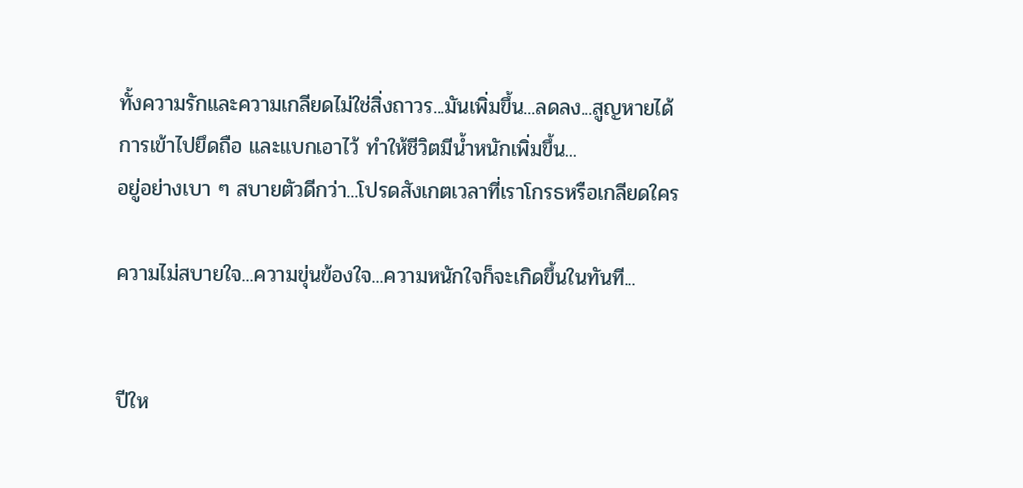ทั้งความรักและความเกลียดไม่ใช่สิ่งถาวร...มันเพิ่มขึ้น...ลดลง...สูญหายได้
การเข้าไปยึดถือ และแบกเอาไว้ ทำให้ชีวิตมีน้ำหนักเพิ่มขึ้น...
อยู่อย่างเบา ๆ สบายตัวดีกว่า...โปรดสังเกตเวลาที่เราโกรธหรือเกลียดใคร

ความไม่สบายใจ...ความขุ่นข้องใจ...ความหนักใจก็จะเกิดขึ้นในทันที...


ปีให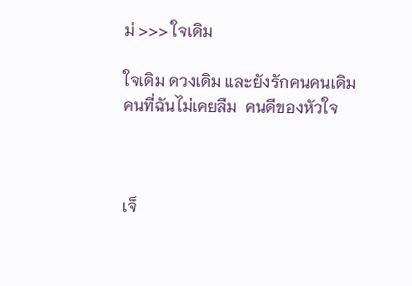ม่ >>> ใจเดิม

ใจเดิม ดวงเดิม และยังรักคนคนเดิม
คนที่ฉันไม่เคยลืม  คนดีของหัวใจ



เจ็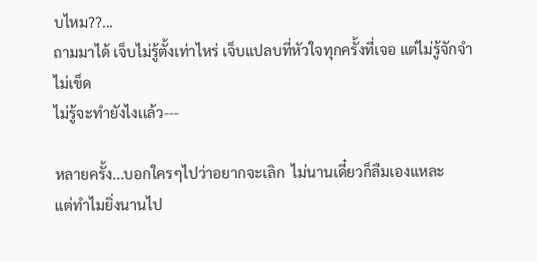บไหม??...
ถามมาได้ เจ็บไม่รู้ตั้งเท่าไหร่ เจ็บแปลบที่หัวใจทุกครั้งที่เจอ แต่ไม่รู้จักจำ ไม่เข็ด
ไม่รู้จะทำยังไงเเล้ว---

หลายครั้ง...บอกใครๆไปว่าอยากจะเลิก  ไม่นานเดี๋ยวก็ลืมเองแหละ
แต่ทำไมยิ่งนานไป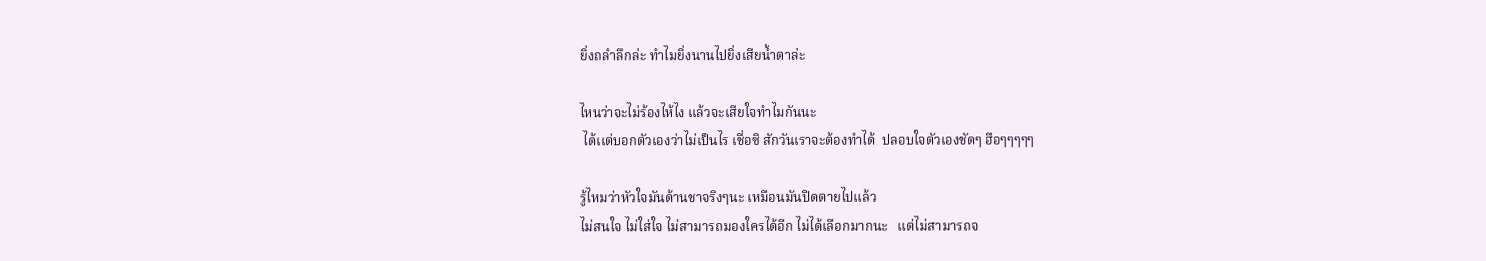ยิ่งถลำลึกล่ะ ทำไมยิ่งนานไปยิ่งเสียน้ำตาล่ะ

ไหนว่าจะไม่ร้องไห้ไง แล้วจะเสียใจทำไมกันนะ
 ได้เเต่บอกตัวเองว่าไม่เป็นไร เชื่อซิ สักวันเราจะต้องทำได้  ปลอบใจตัวเองชัดๆ ฮือๆๆๆๆๆ

รู้ไหมว่าหัวใจมันด้านชาจริงๆนะ เหมือนมันปิดตายไปแล้ว
ไม่สนใจ ไม่ใส่ใจ ไม่สามารถมองใครได้อีก ไม่ได้เลือกมากนะ   แต่ไม่สามารถจ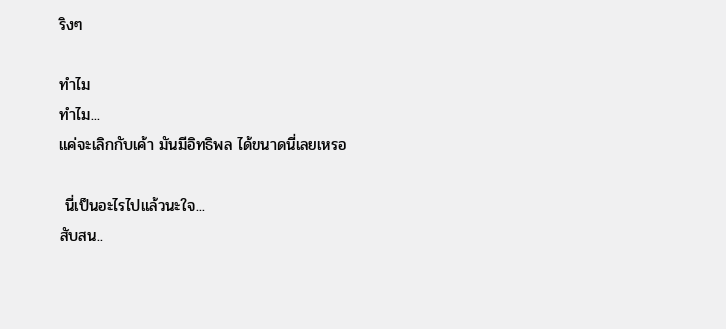ริงๆ

ทำไม
ทำไม...
แค่จะเลิกกับเค้า มันมีอิทธิพล ได้ขนาดนี่เลยเหรอ

 นี่เป็นอะไรไปแล้วนะใจ...
สับสน..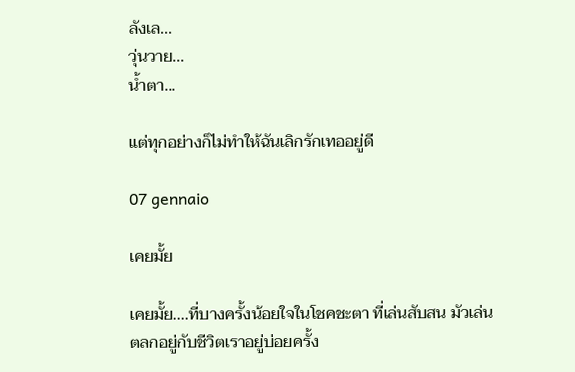ลังเล...
วุ่นวาย...
น้ำตา...

แต่ทุกอย่างก็ไม่ทำให้ฉันเลิกรักเทออยู่ดี

07 gennaio

เคยมั้ย

เคยมั้ย....ที่บางครั้งน้อยใจในโชคชะตา ที่เล่นสับสน มัวเล่นตลกอยู่กับชีวิตเราอยู่บ่อยครั้ง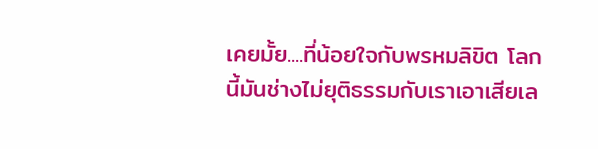เคยมั้ย....ที่น้อยใจกับพรหมลิขิต โลกนี้มันช่างไม่ยุติธรรมกับเราเอาเสียเล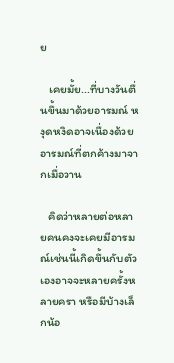ย

   เคยมั้ย...ที่บางวันตื่นขึ้นมาด้วยอารมณ์ หงุดหงิดอาจเนื่องด้วย อารมณ์ที่ตกค้างมาจากเมื่อวาน

   คิดว่าหลายต่อหลายคนคงจะเคยมีอารมณ์เช่นนี้เกิดขึ้นกับตัวเองอาจจะหลายครั้งหลายครา หรือมีบ้างเล็กน้อ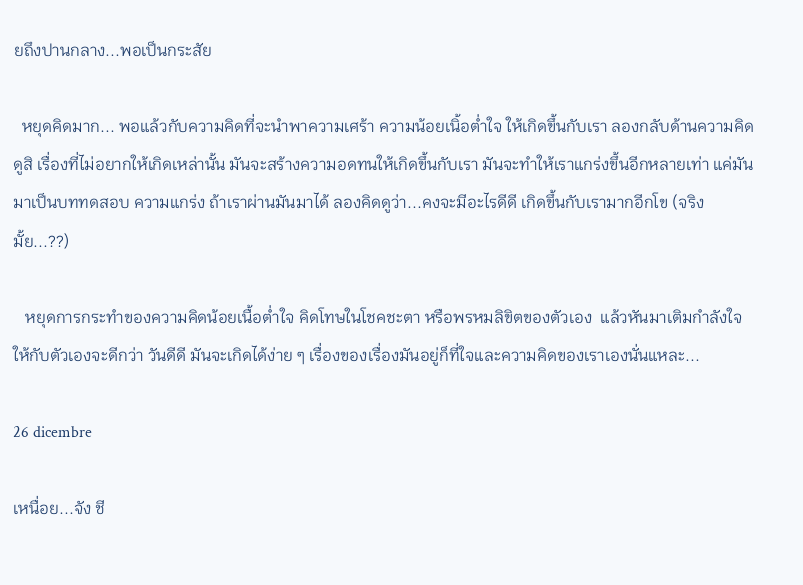ยถึงปานกลาง...พอเป็นกระสัย

  หยุดคิดมาก... พอแล้วกับความคิดที่จะนำพาความเศร้า ความน้อยเนิ้อต่ำใจ ให้เกิดขึ้นกับเรา ลองกลับด้านความคิดดูสิ เรื่องที่ไม่อยากให้เกิดเหล่านั้น มันจะสร้างความอดทนให้เกิดขึ้นกับเรา มันจะทำให้เราแกร่งขึ้นอีกหลายเท่า แค่มันมาเป็นบททดสอบ ความแกร่ง ถ้าเราผ่านมันมาได้ ลองคิดดูว่า...คงจะมีอะไรดีดี เกิดขึ้นกับเรามากอีกโข (จริงมั้ย...??)

   หยุดการกระทำของความคิดน้อยเนื้อต่ำใจ คิดโทษในโชคชะตา หรือพรหมลิขิตของตัวเอง  แล้วหันมาเติมกำลังใจให้กับตัวเองจะดีกว่า วันดีดี มันจะเกิดได้ง่าย ๆ เรื่องของเรื่องมันอยู่ก็ที่ใจและความคิดของเราเองนั่นแหละ...

26 dicembre

เหนื่อย...จัง ชี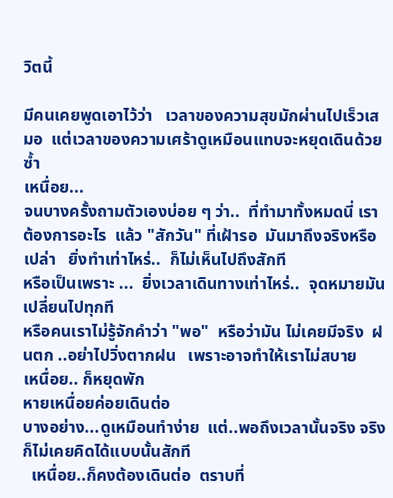วิตนี้

มีคนเคยพูดเอาไว้ว่า   เวลาของความสุขมักผ่านไปเร็วเสมอ  แต่เวลาของความเศร้าดูเหมือนแทบจะหยุดเดินด้วยซ้ำ
เหนื่อย...
จนบางครั้งถามตัวเองบ่อย ๆ ว่า..  ที่ทำมาทั้งหมดนี่ เราต้องการอะไร  แล้ว "สักวัน" ที่เฝ้ารอ  มันมาถึงจริงหรือเปล่า   ยิ่งทำเท่าไหร่..  ก็ไม่เห็นไปถึงสักที
หรือเป็นเพราะ ...  ยิ่งเวลาเดินทางเท่าไหร่..  จุดหมายมันเปลี่ยนไปทุกที
หรือคนเราไม่รู้จักคำว่า "พอ"  หรือว่ามัน ไม่เคยมีจริง  ฝนตก ..อย่าไปวิ่งตากฝน   เพราะอาจทำให้เราไม่สบาย
เหนื่อย.. ก็หยุดพัก
หายเหนื่อยค่อยเดินต่อ
บางอย่าง...ดูเหมือนทำง่าย  แต่..พอถึงเวลานั้นจริง จริง  ก็ไม่เคยคิดได้แบบนั้นสักที
  เหนื่อย..ก็คงต้องเดินต่อ  ตราบที่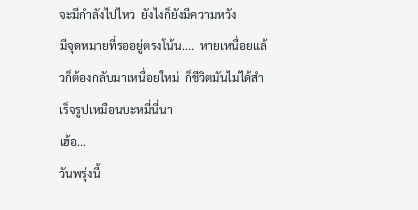จะมีกำลังไปไหว  ยังไงก็ยังมีความหวัง
มีจุดหมายที่รออยู่ตรงโน้น....  หายเหนื่อยแล้วก็ต้องกลับมาเหนื่อยใหม่  ก็ชีวิตมันไม่ได้สำเร็จรูปเหมือนบะหมี่นี่นา
เฮ้อ...
วันพรุ่งนี้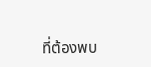ที่ต้องพบ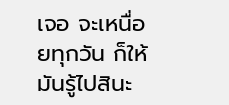เจอ จะเหนื่อยทุกวัน ก็ให้มันรู้ไปสินะ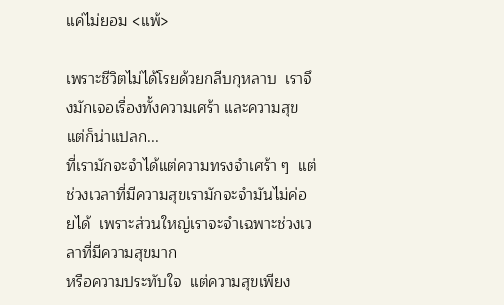แค่ไม่ยอม <แพ้>

เพราะชีวิตไม่ได้โรยด้วยกลีบกุหลาบ  เราจึงมักเจอเรื่องทั้งความเศร้า และความสุข
แต่ก็น่าแปลก...
ที่เรามักจะจำได้แต่ความทรงจำเศร้า ๆ  แต่ช่วงเวลาที่มีความสุขเรามักจะจำมันไม่ค่อยได้  เพราะส่วนใหญ่เราจะจำเฉพาะช่วงเวลาที่มีความสุขมาก
หรือความประทับใจ  แต่ความสุขเพียง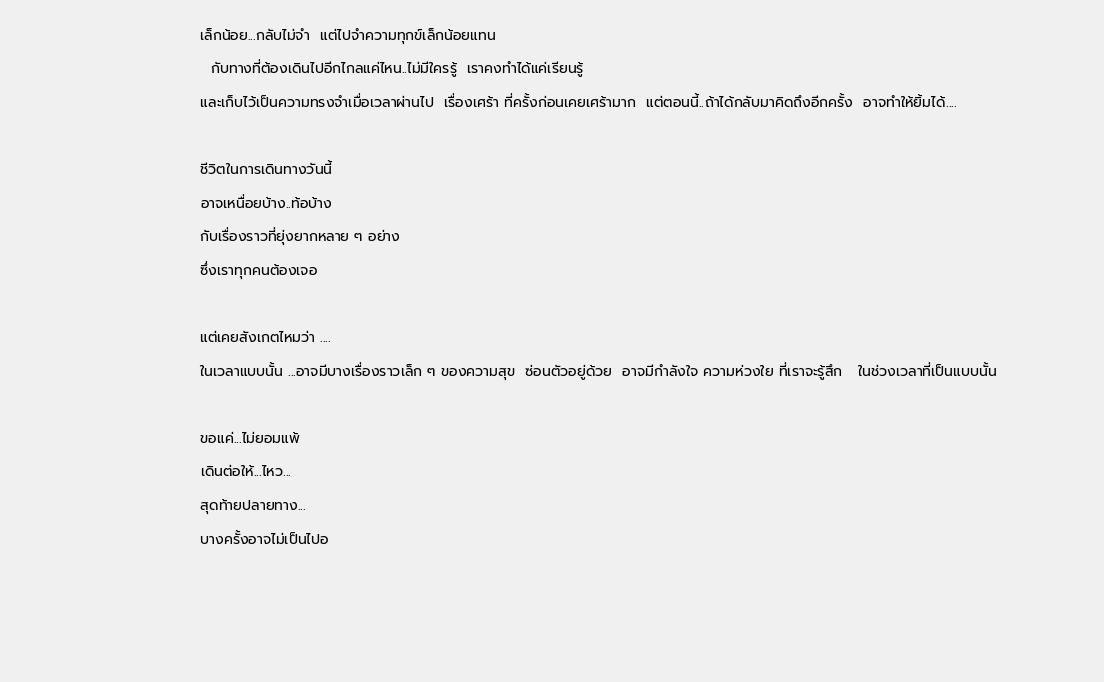เล็กน้อย...กลับไม่จำ  แต่ไปจำความทุกข์เล็กน้อยแทน
  กับทางที่ต้องเดินไปอีกไกลแค่ไหน..ไม่มีใครรู้  เราคงทำได้แค่เรียนรู้
และเก็บไว้เป็นความทรงจำเมื่อเวลาผ่านไป  เรื่องเศร้า ที่ครั้งก่อนเคยเศร้ามาก  แต่ตอนนี้..ถ้าได้กลับมาคิดถึงอีกครั้ง  อาจทำให้ยิ้มได้....

ชีวิตในการเดินทางวันนี้
อาจเหนื่อยบ้าง..ท้อบ้าง
กับเรื่องราวที่ยุ่งยากหลาย ๆ อย่าง
ซึ่งเราทุกคนต้องเจอ

แต่เคยสังเกตไหมว่า ....
ในเวลาแบบนั้น ...อาจมีบางเรื่องราวเล็ก ๆ ของความสุข  ซ่อนตัวอยู่ด้วย  อาจมีกำลังใจ ความห่วงใย ที่เราจะรู้สึก   ในช่วงเวลาที่เป็นแบบนั้น

ขอแค่...ไม่ยอมแพ้
เดินต่อให้...ไหว...
สุดท้ายปลายทาง...
บางครั้งอาจไม่เป็นไปอ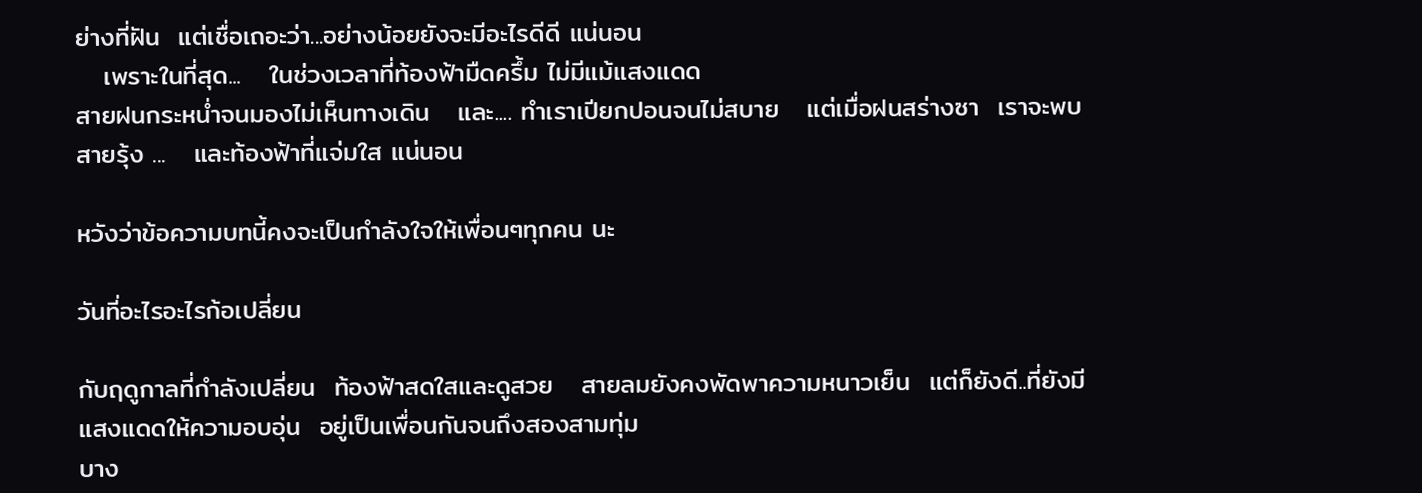ย่างที่ฝัน  แต่เชื่อเถอะว่า...อย่างน้อยยังจะมีอะไรดีดี แน่นอน
   เพราะในที่สุด...   ในช่วงเวลาที่ท้องฟ้ามืดครึ้ม ไม่มีแม้แสงแดด
สายฝนกระหน่ำจนมองไม่เห็นทางเดิน   และ.... ทำเราเปียกปอนจนไม่สบาย   แต่เมื่อฝนสร่างซา  เราจะพบสายรุ้ง ...   และท้องฟ้าที่แจ่มใส แน่นอน

หวังว่าข้อความบทนี้คงจะเป็นกำลังใจให้เพื่อนๆทุกคน นะ

วันที่อะไรอะไรก้อเปลี่ยน

กับฤดูกาลที่กำลังเปลี่ยน  ท้องฟ้าสดใสและดูสวย   สายลมยังคงพัดพาความหนาวเย็น  แต่ก็ยังดี..ที่ยังมีแสงแดดให้ความอบอุ่น  อยู่เป็นเพื่อนกันจนถึงสองสามทุ่ม
บาง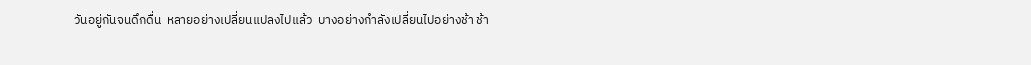วันอยู่กันจนดึกดื่น  หลายอย่างเปลี่ยนแปลงไปแล้ว  บางอย่างกำลังเปลี่ยนไปอย่างช้า ช้า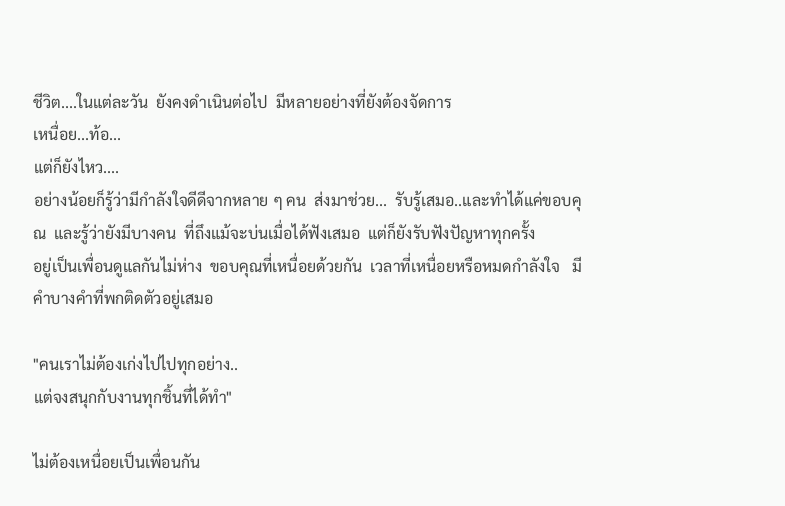ชีวิต....ในแต่ละวัน  ยังคงดำเนินต่อไป  มีหลายอย่างที่ยังต้องจัดการ
เหนื่อย...ท้อ...
แต่ก็ยังไหว....
อย่างน้อยก็รู้ว่ามีกำลังใจดีดีจากหลาย ๆ คน  ส่งมาช่วย...  รับรู้เสมอ..และทำได้แค่ขอบคุณ  และรู้ว่ายังมีบางคน  ที่ถึงแม้จะบ่นเมื่อได้ฟังเสมอ  แต่ก็ยังรับฟังปัญหาทุกครั้ง
อยู่เป็นเพื่อนดูแลกันไม่ห่าง  ขอบคุณที่เหนื่อยด้วยกัน  เวลาที่เหนื่อยหรือหมดกำลังใจ   มีคำบางคำที่พกติดตัวอยู่เสมอ

"คนเราไม่ต้องเก่งไปไปทุกอย่าง..
แต่จงสนุกกับงานทุกชิ้นที่ได้ทำ"

ไม่ต้องเหนื่อยเป็นเพื่อนกัน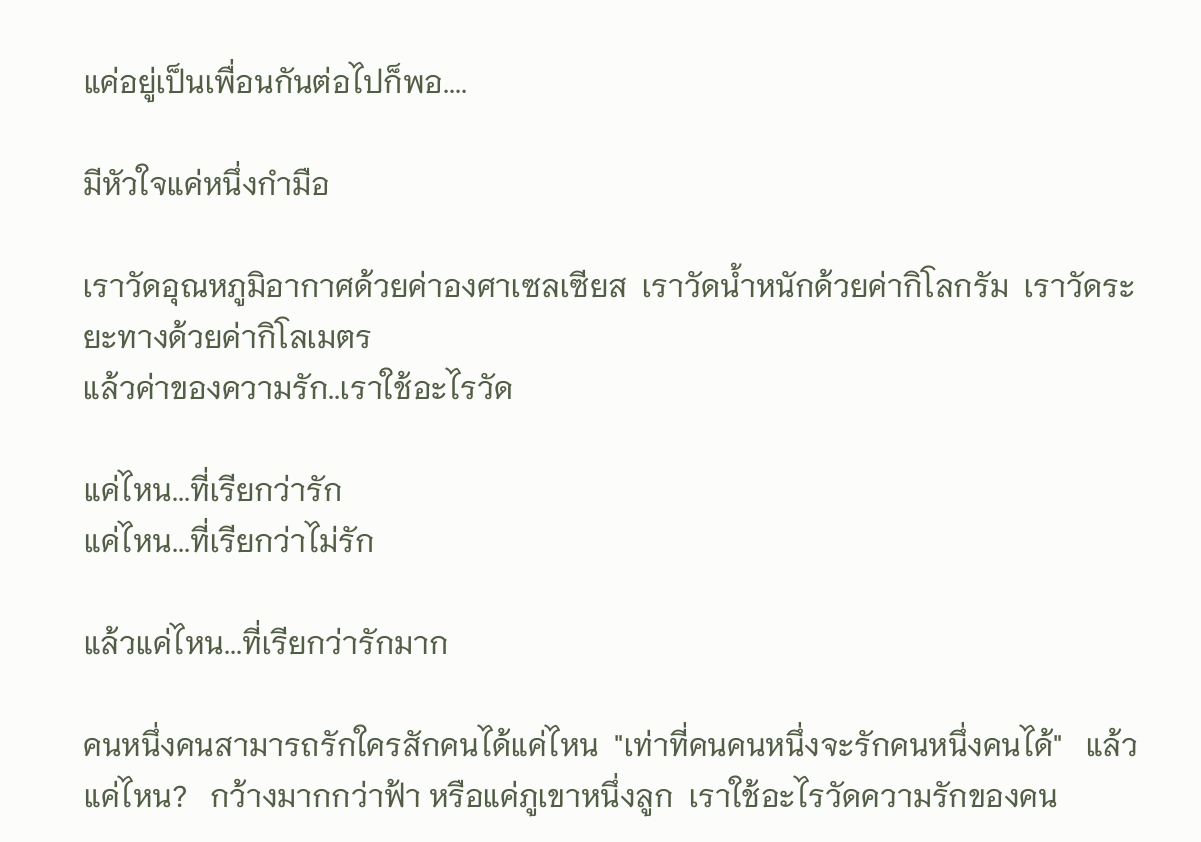แค่อยู่เป็นเพื่อนกันต่อไปก็พอ....

มีหัวใจแค่หนึ่งกำมือ

เราวัดอุณหภูมิอากาศด้วยค่าองศาเซลเซียส  เราวัดน้ำหนักด้วยค่ากิโลกรัม  เราวัดระยะทางด้วยค่ากิโลเมตร
แล้วค่าของความรัก..เราใช้อะไรวัด

แค่ไหน...ที่เรียกว่ารัก
แค่ไหน...ที่เรียกว่าไม่รัก

แล้วแค่ไหน...ที่เรียกว่ารักมาก

คนหนึ่งคนสามารถรักใครสักคนได้แค่ไหน  "เท่าที่คนคนหนึ่งจะรักคนหนึ่งคนได้"   แล้วแค่ไหน?   กว้างมากกว่าฟ้า หรือแค่ภูเขาหนึ่งลูก  เราใช้อะไรวัดความรักของคน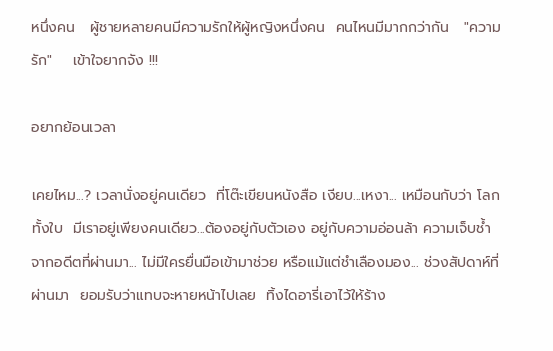หนึ่งคน   ผู้ชายหลายคนมีความรักให้ผู้หญิงหนึ่งคน  คนไหนมีมากกว่ากัน   "ความรัก"    เข้าใจยากจัง !!!

อยากย้อนเวลา

เคยไหม...? เวลานั่งอยู่คนเดียว  ที่โต๊ะเขียนหนังสือ เงียบ...เหงา... เหมือนกับว่า โลกทั้งใบ  มีเราอยู่เพียงคนเดียว...ต้องอยู่กับตัวเอง อยู่กับความอ่อนล้า ความเจ็บช้ำ
จากอดีตที่ผ่านมา... ไม่มีใครยื่นมือเข้ามาช่วย หรือแม้แต่ชำเลืองมอง... ช่วงสัปดาห์ที่ผ่านมา  ยอมรับว่าแทบจะหายหน้าไปเลย  ทิ้งไดอารี่เอาไว้ให้ร้าง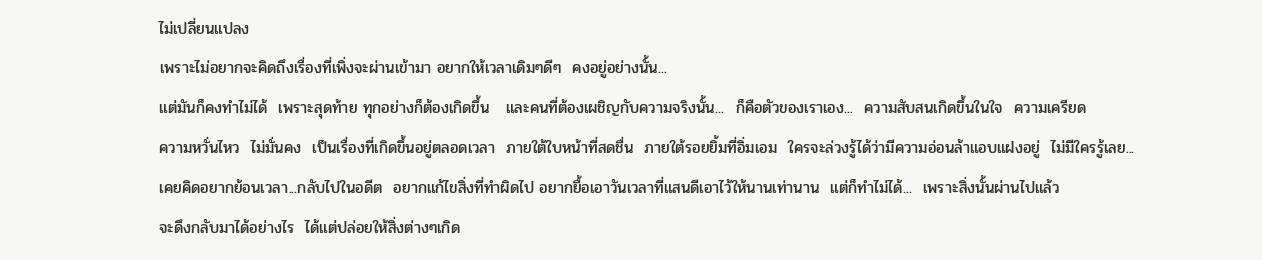ไม่เปลี่ยนแปลง
เพราะไม่อยากจะคิดถึงเรื่องที่เพิ่งจะผ่านเข้ามา อยากให้เวลาเดิมๆดีๆ  คงอยู่อย่างนั้น...
แต่มันก็คงทำไม่ได้  เพราะสุดท้าย ทุกอย่างก็ต้องเกิดขึ้น   และคนที่ต้องเผชิญกับความจริงนั้น...  ก็คือตัวของเราเอง...  ความสับสนเกิดขึ้นในใจ  ความเครียด
ความหวั่นไหว  ไม่มั่นคง  เป็นเรื่องที่เกิดขึ้นอยู่ตลอดเวลา  ภายใต้ใบหน้าที่สดชื่น  ภายใต้รอยยิ้มที่อิ่มเอม  ใครจะล่วงรู้ได้ว่ามีความอ่อนล้าแอบแฝงอยู่  ไม่มีใครรู้เลย...
เคยคิดอยากย้อนเวลา...กลับไปในอดีต  อยากแก้ไขสิ่งที่ทำผิดไป อยากยื้อเอาวันเวลาที่แสนดีเอาไว้ให้นานเท่านาน  แต่ก็ทำไม่ได้...  เพราะสิ่งนั้นผ่านไปแล้ว
จะดึงกลับมาได้อย่างไร  ได้แต่ปล่อยให้สิ่งต่างๆเกิด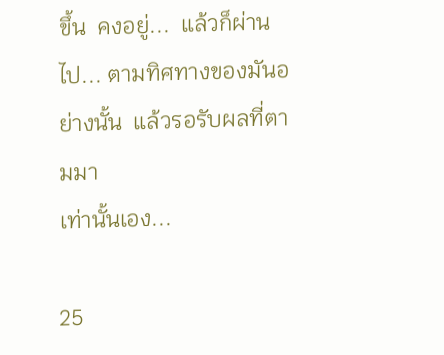ขึ้น  คงอยู่...  แล้วก็ผ่านไป... ตามทิศทางของมันอย่างนั้น  แล้วรอรับผลที่ตามมา
เท่านั้นเอง...

25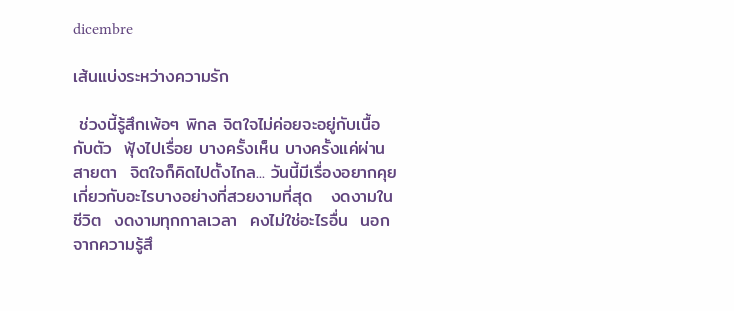dicembre

เส้นแบ่งระหว่างความรัก

 ช่วงนี้รู้สึกเพ้อๆ พิกล จิตใจไม่ค่อยจะอยู่กับเนื้อกับตัว  ฟุ้งไปเรื่อย บางครั้งเห็น บางครั้งแค่ผ่านสายตา  จิตใจก็คิดไปตั้งไกล... วันนี้มีเรื่องอยากคุย  เกี่ยวกับอะไรบางอย่างที่สวยงามที่สุด   งดงามในชีวิต  งดงามทุกกาลเวลา  คงไม่ใช่อะไรอื่น  นอกจากความรู้สึ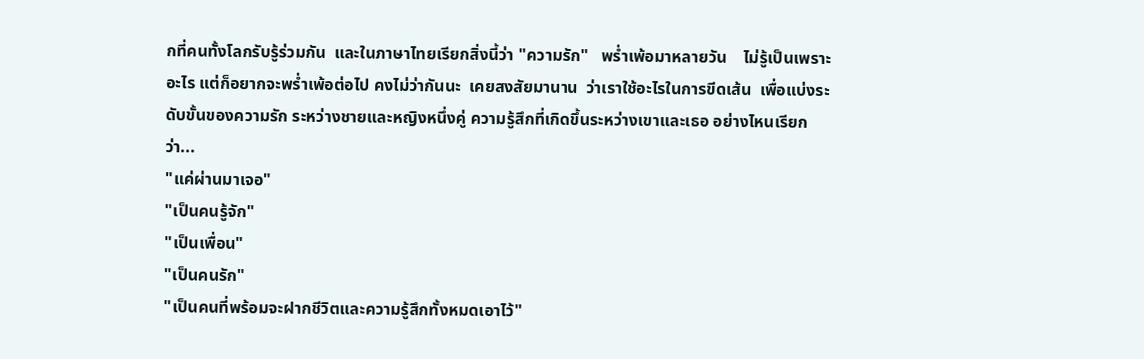กที่คนทั้งโลกรับรู้ร่วมกัน  และในภาษาไทยเรียกสิ่งนี้ว่า "ความรัก"   พร่ำเพ้อมาหลายวัน    ไม่รู้เป็นเพราะอะไร แต่ก็อยากจะพร่ำเพ้อต่อไป คงไม่ว่ากันนะ  เคยสงสัยมานาน  ว่าเราใช้อะไรในการขีดเส้น  เพื่อแบ่งระดับขั้นของความรัก ระหว่างชายและหญิงหนึ่งคู่ ความรู้สึกที่เกิดขึ้นระหว่างเขาและเธอ อย่างไหนเรียกว่า...
"แค่ผ่านมาเจอ"
"เป็นคนรู้จัก"
"เป็นเพื่อน"
"เป็นคนรัก"
"เป็นคนที่พร้อมจะฝากชีวิตและความรู้สึกทั้งหมดเอาไว้"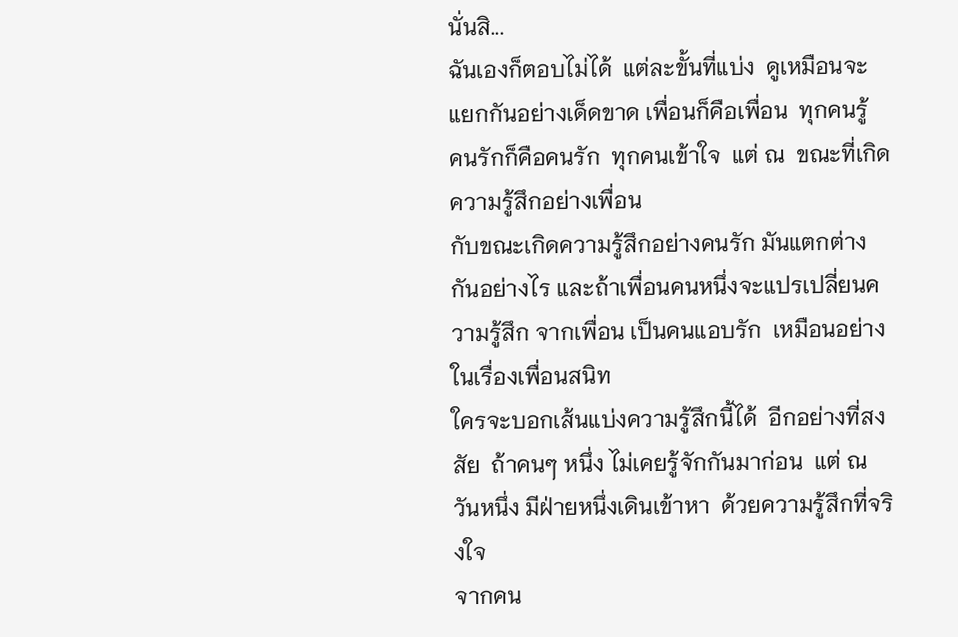นั่นสิ...
ฉันเองก็ตอบไม่ได้  แต่ละขั้นที่แบ่ง  ดูเหมือนจะแยกกันอย่างเด็ดขาด เพื่อนก็คือเพื่อน  ทุกคนรู้  คนรักก็คือคนรัก  ทุกคนเข้าใจ  แต่ ณ  ขณะที่เกิดความรู้สึกอย่างเพื่อน
กับขณะเกิดความรู้สึกอย่างคนรัก มันแตกต่างกันอย่างไร และถ้าเพื่อนคนหนึ่งจะแปรเปลี่ยนความรู้สึก จากเพื่อน เป็นคนแอบรัก  เหมือนอย่างในเรื่องเพื่อนสนิท
ใครจะบอกเส้นแบ่งความรู้สึกนี้ได้  อีกอย่างที่สงสัย  ถ้าคนๆ หนึ่ง ไม่เคยรู้จักกันมาก่อน  แต่ ณ วันหนึ่ง มีฝ่ายหนึ่งเดินเข้าหา  ด้วยความรู้สึกที่จริงใจ
จากคน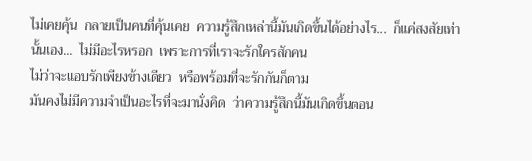ไม่เคยคุ้น  กลายเป็นคนที่คุ้นเคย  ความรู้สึกเหล่านี้มันเกิดขึ้นได้อย่างไร...  ก็แค่สงสัยเท่านั้นเอง...  ไม่มีอะไรหรอก  เพราะการที่เราจะรักใครสักคน
ไม่ว่าจะแอบรักเพียงข้างเดียว  หรือพร้อมที่จะรักกันก็ตาม
มันคงไม่มีความจำเป็นอะไรที่จะมานั่งคิด  ว่าความรู้สึกนี้มันเกิดขึ้นตอน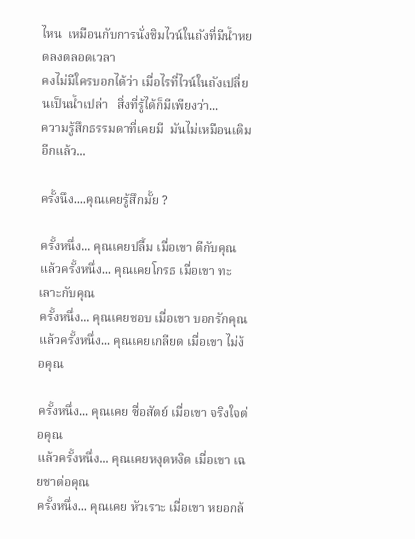ไหน  เหมือนกับการนั่งชิมไวน์ในถังที่มีน้ำหยดลงตลอดเวลา
คงไม่มีใครบอกได้ว่า เมื่อไรที่ไวน์ในถังเปลี่ยนเป็นน้ำเปล่า   สิ่งที่รู้ได้ก็มีเพียงว่า...
ความรู้สึกธรรมดาที่เคยมี  มันไม่เหมือนเดิมอีกแล้ว...

ครั้งนึง....คุณเคยรู้สึกมั้ย ?

ครั้งหนึ่ง... คุณเคยปลื้ม เมื่อเขา ดีกับคุณ
แล้วครั้งหนึ่ง... คุณเคยโกรธ เมื่อเขา ทะเลาะกับคุณ
ครั้งหนึ่ง... คุณเคยชอบ เมื่อเขา บอกรักคุณ
แล้วครั้งหนึ่ง... คุณเคยเกลียด เมื่อเขา ไม่ง้อคุณ

ครั้งหนึ่ง... คุณเคย ซื่อสัตย์ เมื่อเขา จริงใจต่อคุณ
แล้วครั้งหนึ่ง... คุณเคยหงุดหงิด เมื่อเขา เฉยชาต่อคุณ
ครั้งหนึ่ง... คุณเคย หัวเราะ เมื่อเขา หยอกล้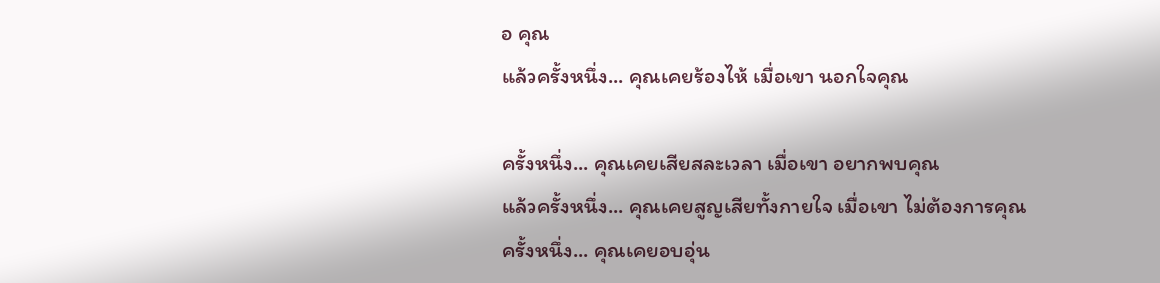อ คุณ
แล้วครั้งหนึ่ง... คุณเคยร้องไห้ เมื่อเขา นอกใจคุณ

ครั้งหนึ่ง... คุณเคยเสียสละเวลา เมื่อเขา อยากพบคุณ
แล้วครั้งหนึ่ง... คุณเคยสูญเสียทั้งกายใจ เมื่อเขา ไม่ต้องการคุณ
ครั้งหนึ่ง... คุณเคยอบอุ่น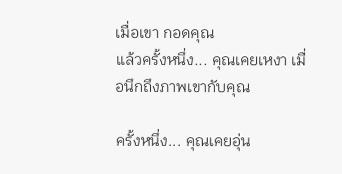เมื่อเขา กอดคุณ
แล้วครั้งหนึ่ง... คุณเคยเหงา เมื่อนึกถึงภาพเขากับคุณ

ครั้งหนึ่ง... คุณเคยอุ่น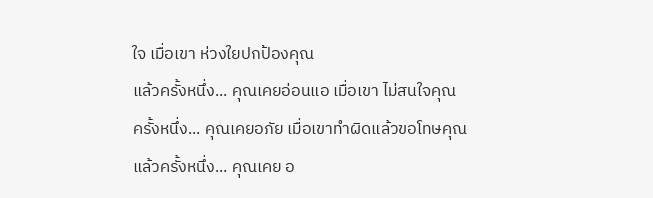ใจ เมื่อเขา ห่วงใยปกป้องคุณ
แล้วครั้งหนึ่ง... คุณเคยอ่อนแอ เมื่อเขา ไม่สนใจคุณ
ครั้งหนึ่ง... คุณเคยอภัย เมื่อเขาทำผิดแล้วขอโทษคุณ
แล้วครั้งหนึ่ง... คุณเคย อ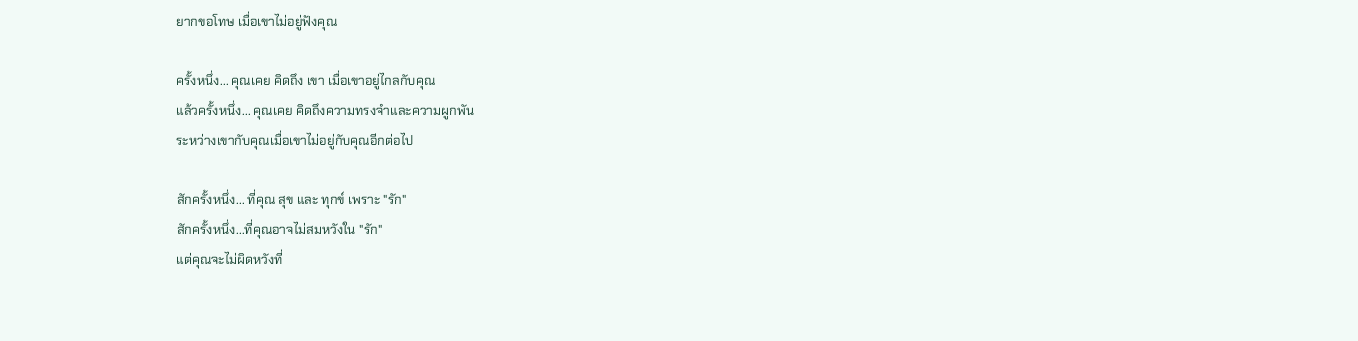ยากขอโทษ เมื่อเขาไม่อยู่ฟังคุณ

ครั้งหนึ่ง... คุณเคย คิดถึง เขา เมื่อเขาอยู่ไกลกับคุณ
แล้วครั้งหนึ่ง... คุณเคย คิดถึงความทรงจำและความผูกพัน
ระหว่างเขากับคุณเมื่อเขาไม่อยู่กับคุณอีกต่อไป

สักครั้งหนึ่ง... ที่คุณ สุข และ ทุกข์ เพราะ "รัก"
สักครั้งหนึ่ง...ที่คุณอาจไม่สมหวังใน "รัก"
แต่คุณจะไม่ผิดหวังที่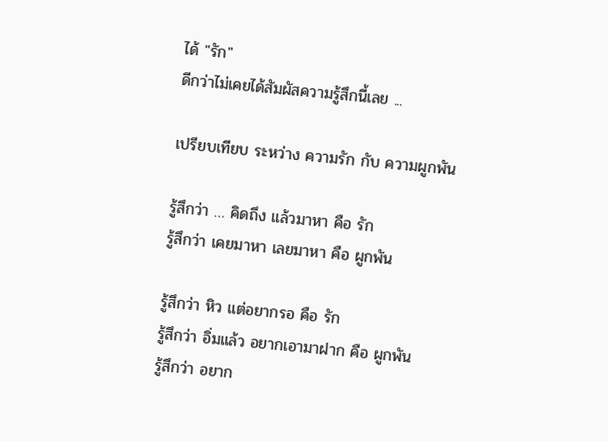ได้ "รัก"
ดีกว่าไม่เคยได้สัมผัสความรู้สึกนี้เลย ...

เปรียบเทียบ ระหว่าง ความรัก กับ ความผูกพัน

รู้สึกว่า … คิดถึง แล้วมาหา คือ รัก
รู้สึกว่า เคยมาหา เลยมาหา คือ ผูกพัน

รู้สึกว่า หิว แต่อยากรอ คือ รัก
รู้สึกว่า อิ่มแล้ว อยากเอามาฝาก คือ ผูกพัน
รู้สึกว่า อยาก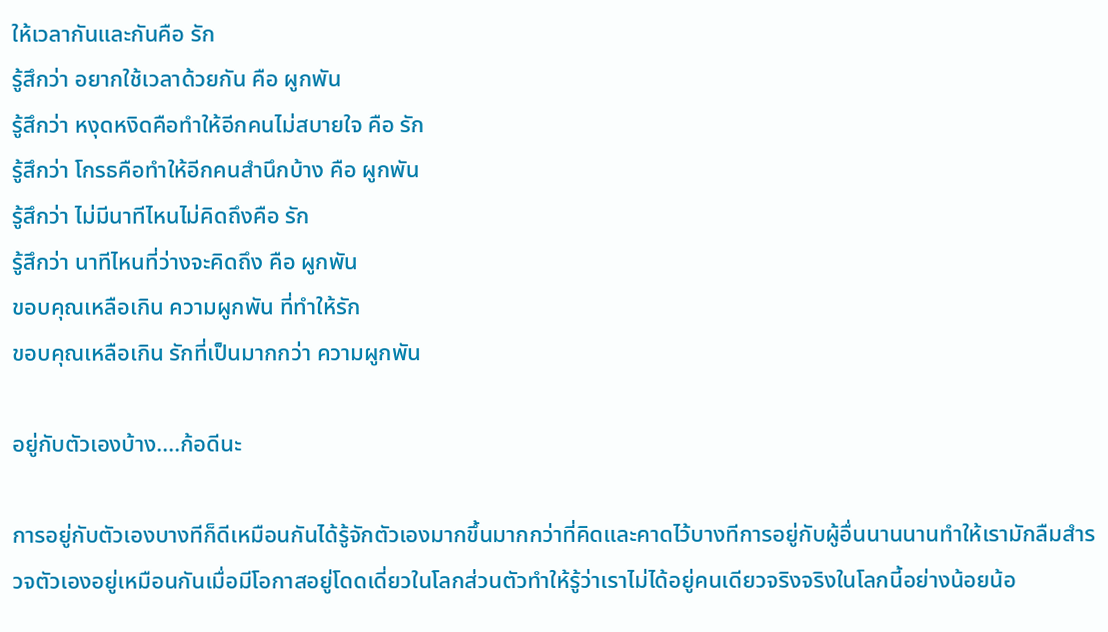ให้เวลากันและกันคือ รัก
รู้สึกว่า อยากใช้เวลาด้วยกัน คือ ผูกพัน
รู้สึกว่า หงุดหงิดคือทำให้อีกคนไม่สบายใจ คือ รัก
รู้สึกว่า โกรธคือทำให้อีกคนสำนึกบ้าง คือ ผูกพัน
รู้สึกว่า ไม่มีนาทีไหนไม่คิดถึงคือ รัก
รู้สึกว่า นาทีไหนที่ว่างจะคิดถึง คือ ผูกพัน
ขอบคุณเหลือเกิน ความผูกพัน ที่ทำให้รัก
ขอบคุณเหลือเกิน รักที่เป็นมากกว่า ความผูกพัน

อยู่กับตัวเองบ้าง....ก้อดีนะ

การอยู่กับตัวเองบางทีก็ดีเหมือนกันได้รู้จักตัวเองมากขึ้นมากกว่าที่คิดและคาดไว้บางทีการอยู่กับผู้อื่นนานนานทำให้เรามักลืมสำรวจตัวเองอยู่เหมือนกันเมื่อมีโอกาสอยู่โดดเดี่ยวในโลกส่วนตัวทำให้รู้ว่าเราไม่ได้อยู่คนเดียวจริงจริงในโลกนี้อย่างน้อยน้อ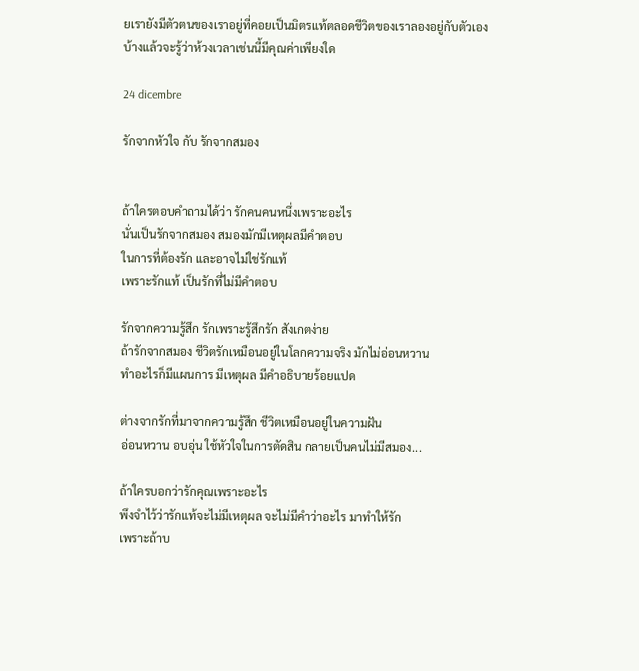ยเรายังมีตัวตนของเราอยู่ที่คอยเป็นมิตรแท้ตลอดชีวิตของเราลองอยู่กับตัวเองบ้างแล้วจะรู้ว่าห้วงเวลาเช่นนี้มีคุณค่าเพียงใด

24 dicembre

รักจากหัวใจ กับ รักจากสมอง


ถ้าใครตอบคำถามได้ว่า รักคนคนหนึ่งเพราะอะไร
นั่นเป็นรักจากสมอง สมองมักมีเหตุผลมีคำตอบ
ในการที่ต้องรัก และอาจไม่ใช่รักแท้
เพราะรักแท้ เป็นรักที่ไม่มีคำตอบ

รักจากความรู้สึก รักเพราะรู้สึกรัก สังเกตง่าย
ถ้ารักจากสมอง ชีวิตรักเหมือนอยู่ในโลกความจริง มักไม่อ่อนหวาน
ทำอะไรก็มีแผนการ มีเหตุผล มีคำอธิบายร้อยแปด

ต่างจากรักที่มาจากความรู้สึก ชีวิตเหมือนอยู่ในความฝัน
อ่อนหวาน อบอุ่น ใช้หัวใจในการตัดสิน กลายเป็นคนไม่มีสมอง...

ถ้าใครบอกว่ารักคุณเพราะอะไร
พึงจำไว้ว่ารักแท้จะไม่มีเหตุผล จะไม่มีคำว่าอะไร มาทำให้รัก
เพราะถ้าบ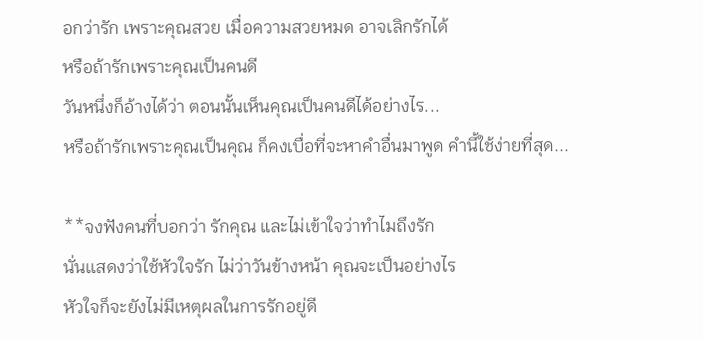อกว่ารัก เพราะคุณสวย เมื่อความสวยหมด อาจเลิกรักได้
หรือถ้ารักเพราะคุณเป็นคนดี
วันหนึ่งก็อ้างได้ว่า ตอนนั้นเห็นคุณเป็นคนดีได้อย่างไร...
หรือถ้ารักเพราะคุณเป็นคุณ ก็คงเบื่อที่จะหาคำอื่นมาพูด คำนี้ใช้ง่ายที่สุด...

**จงฟังคนที่บอกว่า รักคุณ และไม่เข้าใจว่าทำไมถึงรัก
นั่นเเสดงว่าใช้หัวใจรัก ไม่ว่าวันข้างหน้า คุณจะเป็นอย่างไร
หัวใจก็จะยังไม่มีเหตุผลในการรักอยู่ดี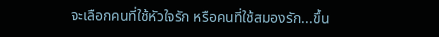จะเลือกคนที่ใช้หัวใจรัก หรือคนที่ใช้สมองรัก...ขึ้น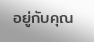อยู่กับคุณ